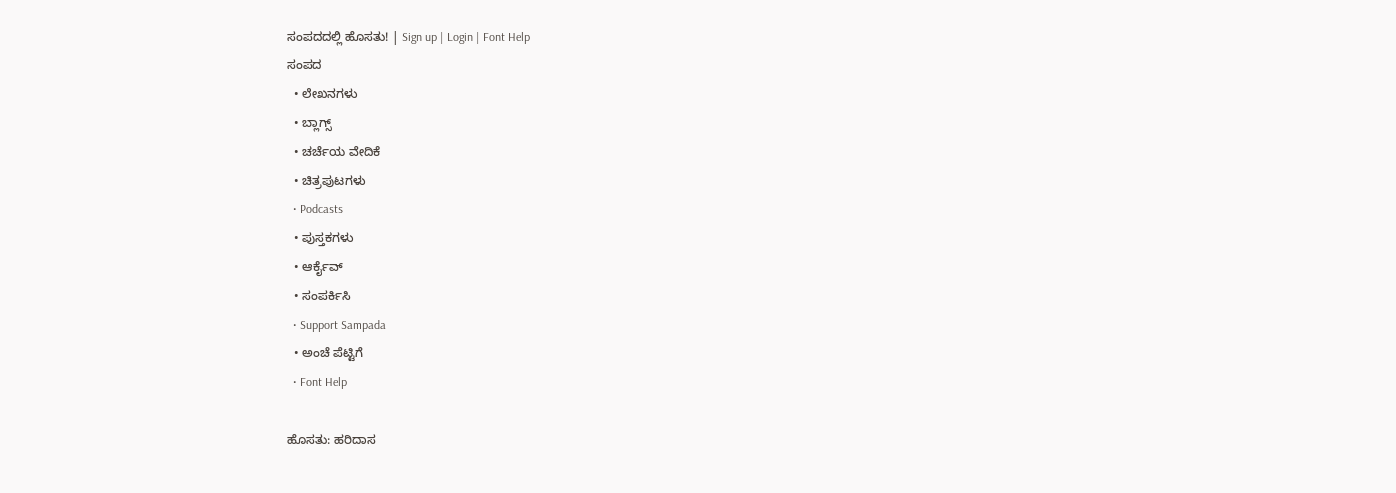ಸಂಪದದಲ್ಲಿ ಹೊಸತು! | Sign up | Login | Font Help
ಸಂಪದ
  • ಲೇಖನಗಳು
  • ಬ್ಲಾಗ್ಸ್
  • ಚರ್ಚೆಯ ವೇದಿಕೆ
  • ಚಿತ್ರಪುಟಗಳು
  • Podcasts
  • ಪುಸ್ತಕಗಳು
  • ಆರ್ಕೈವ್
  • ಸಂಪರ್ಕಿಸಿ
  • Support Sampada
  • ಅಂಚೆ ಪೆಟ್ಟಿಗೆ
  • Font Help

ಹೊಸತು: ಹರಿದಾಸ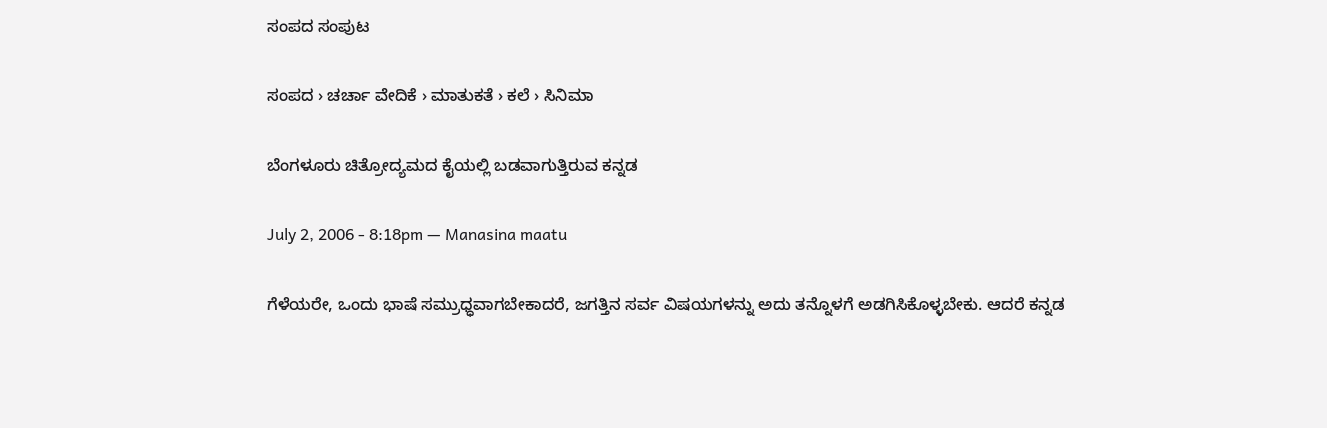ಸಂಪದ ಸಂಪುಟ

ಸಂಪದ › ಚರ್ಚಾ ವೇದಿಕೆ › ಮಾತುಕತೆ › ಕಲೆ › ಸಿನಿಮಾ

ಬೆಂಗಳೂರು ಚಿತ್ರೋದ್ಯಮದ ಕೈಯಲ್ಲಿ ಬಡವಾಗುತ್ತಿರುವ ಕನ್ನಡ

July 2, 2006 - 8:18pm — Manasina maatu

ಗೆಳೆಯರೇ, ಒಂದು ಭಾಷೆ ಸಮ್ರುಧ್ಧವಾಗಬೇಕಾದರೆ, ಜಗತ್ತಿನ ಸರ್ವ ವಿಷಯಗಳನ್ನು ಅದು ತನ್ನೊಳಗೆ ಅಡಗಿಸಿಕೊಳ್ಳಬೇಕು. ಆದರೆ ಕನ್ನಡ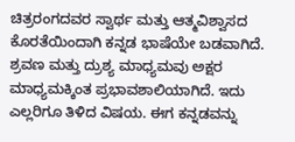ಚಿತ್ರರಂಗದವರ ಸ್ವಾರ್ಥ ಮತ್ತು ಆತ್ಮವಿಶ್ವಾಸದ ಕೊರತೆಯಿಂದಾಗಿ ಕನ್ನಡ ಭಾಷೆಯೇ ಬಡವಾಗಿದೆ. ಶ್ರವಣ ಮತ್ತು ದ್ರುಶ್ಯ ಮಾಧ್ಯಮವು ಅಕ್ಷರ ಮಾಧ್ಯಮಕ್ಕಿಂತ ಪ್ರಭಾವಶಾಲಿಯಾಗಿದೆ. ಇದು ಎಲ್ಲರಿಗೂ ತಿಳಿದ ವಿಷಯ. ಈಗ ಕನ್ನಡವನ್ನು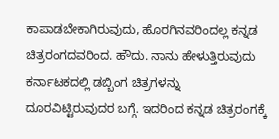ಕಾಪಾಡಬೇಕಾಗಿರುವುದು, ಹೊರಗಿನವರಿಂದಲ್ಲ ಕನ್ನಡ ಚಿತ್ರರಂಗದವರಿಂದ. ಹೌದು. ನಾನು ಹೇಳುತ್ತಿರುವುದು ಕರ್ನಾಟಕದಲ್ಲಿ ಡಬ್ಬಿಂಗ ಚಿತ್ರಗಳನ್ನು ದೂರವಿಟ್ಟಿರುವುದರ ಬಗ್ಗೆ. ಇದರಿಂದ ಕನ್ನಡ ಚಿತ್ರರಂಗಕ್ಕೆ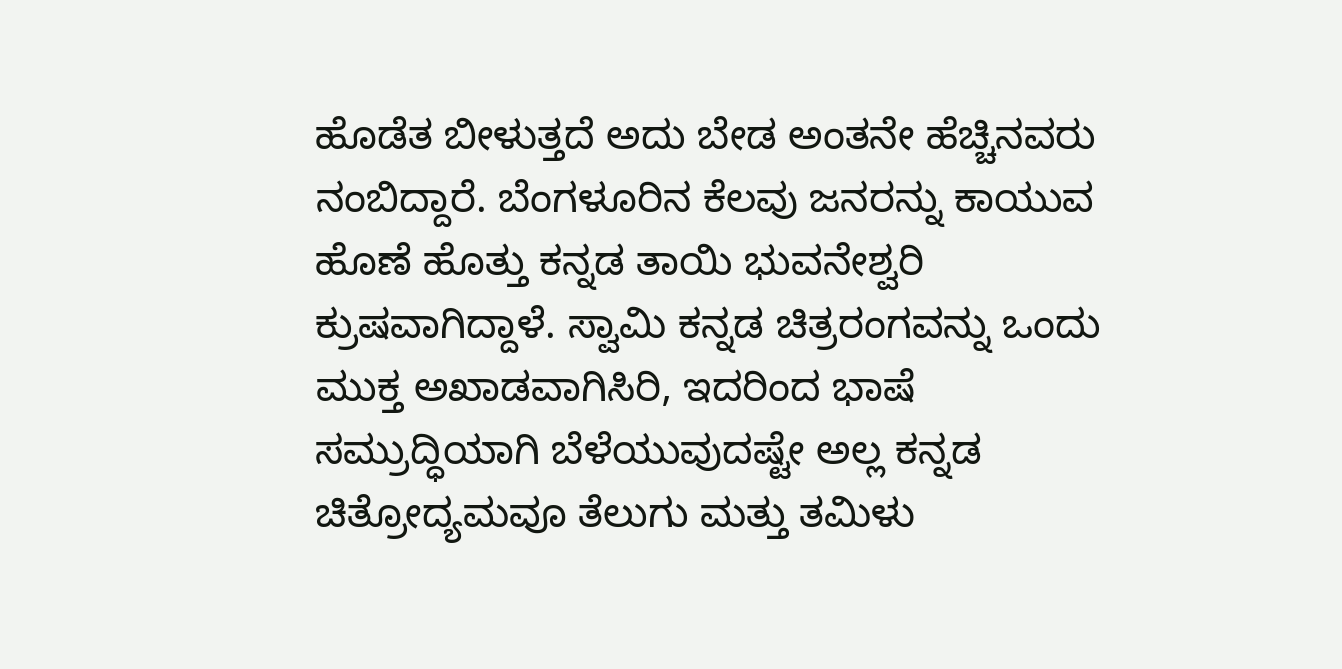ಹೊಡೆತ ಬೀಳುತ್ತದೆ ಅದು ಬೇಡ ಅಂತನೇ ಹೆಚ್ಚಿನವರು ನಂಬಿದ್ದಾರೆ. ಬೆಂಗಳೂರಿನ ಕೆಲವು ಜನರನ್ನು ಕಾಯುವ ಹೊಣೆ ಹೊತ್ತು ಕನ್ನಡ ತಾಯಿ ಭುವನೇಶ್ವರಿ ಕ್ರುಷವಾಗಿದ್ದಾಳೆ. ಸ್ವಾಮಿ ಕನ್ನಡ ಚಿತ್ರರಂಗವನ್ನು ಒಂದು ಮುಕ್ತ ಅಖಾಡವಾಗಿಸಿರಿ, ಇದರಿಂದ ಭಾಷೆ ಸಮ್ರುದ್ಧಿಯಾಗಿ ಬೆಳೆಯುವುದಷ್ಟೇ ಅಲ್ಲ ಕನ್ನಡ ಚಿತ್ರೋದ್ಯಮವೂ ತೆಲುಗು ಮತ್ತು ತಮಿಳು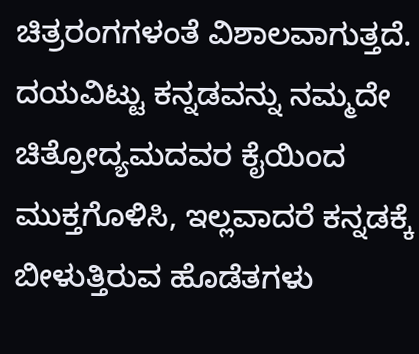ಚಿತ್ರರಂಗಗಳಂತೆ ವಿಶಾಲವಾಗುತ್ತದೆ. ದಯವಿಟ್ಟು ಕನ್ನಡವನ್ನು ನಮ್ಮದೇ ಚಿತ್ರೋದ್ಯಮದವರ ಕೈಯಿಂದ ಮುಕ್ತಗೊಳಿಸಿ, ಇಲ್ಲವಾದರೆ ಕನ್ನಡಕ್ಕೆ ಬೀಳುತ್ತಿರುವ ಹೊಡೆತಗಳು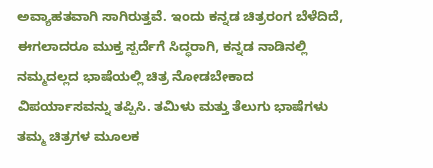ಅವ್ಯಾಹತವಾಗಿ ಸಾಗಿರುತ್ತವೆ. ಇಂದು ಕನ್ನಡ ಚಿತ್ರರಂಗ ಬೆಳೆದಿದೆ, ಈಗಲಾದರೂ ಮುಕ್ತ ಸ್ಪರ್ದೆಗೆ ಸಿದ್ಧರಾಗಿ, ಕನ್ನಡ ನಾಡಿನಲ್ಲಿ ನಮ್ಮದಲ್ಲದ ಭಾಷೆಯಲ್ಲಿ ಚಿತ್ರ ನೋಡಬೇಕಾದ ವಿಪರ್ಯಾಸವನ್ನು ತಪ್ಪಿಸಿ. ತಮಿಳು ಮತ್ತು ತೆಲುಗು ಭಾಷೆಗಳು ತಮ್ಮ ಚಿತ್ರಗಳ ಮೂಲಕ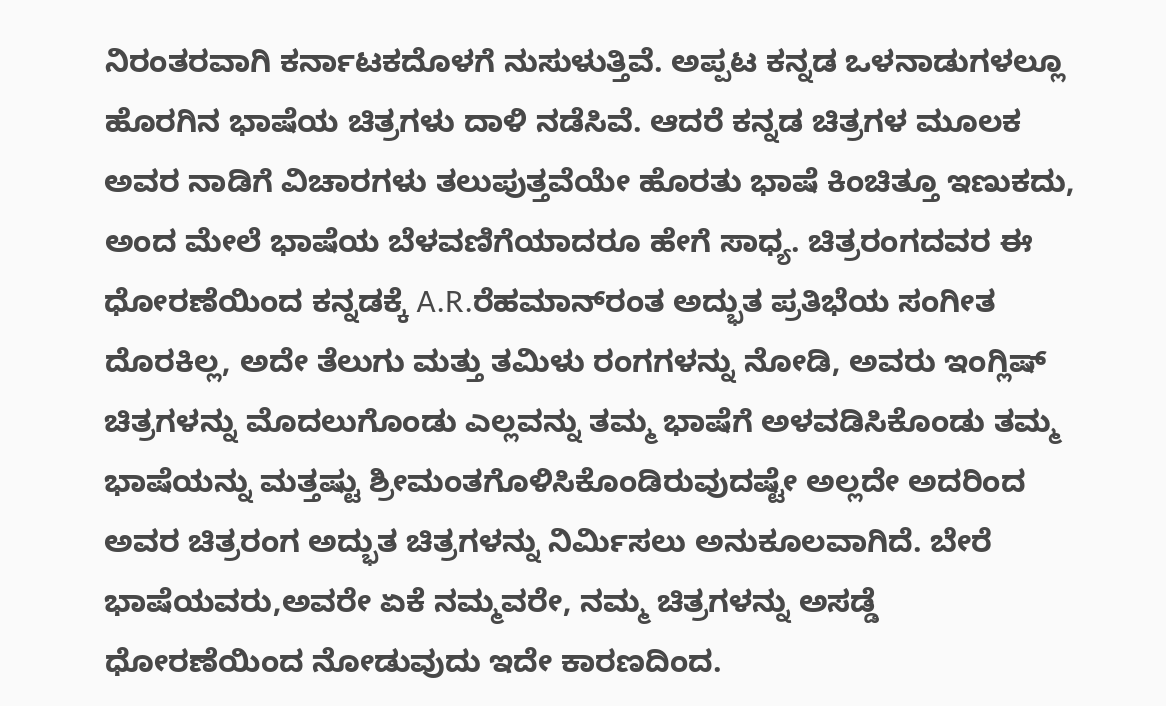ನಿರಂತರವಾಗಿ ಕರ್ನಾಟಕದೊಳಗೆ ನುಸುಳುತ್ತಿವೆ. ಅಪ್ಪಟ ಕನ್ನಡ ಒಳನಾಡುಗಳಲ್ಲೂ ಹೊರಗಿನ ಭಾಷೆಯ ಚಿತ್ರಗಳು ದಾಳಿ ನಡೆಸಿವೆ. ಆದರೆ ಕನ್ನಡ ಚಿತ್ರಗಳ ಮೂಲಕ ಅವರ ನಾಡಿಗೆ ವಿಚಾರಗಳು ತಲುಪುತ್ತವೆಯೇ ಹೊರತು ಭಾಷೆ ಕಿಂಚಿತ್ತೂ ಇಣುಕದು, ಅಂದ ಮೇಲೆ ಭಾಷೆಯ ಬೆಳವಣಿಗೆಯಾದರೂ ಹೇಗೆ ಸಾಧ್ಯ. ಚಿತ್ರರಂಗದವರ ಈ ಧೋರಣೆಯಿಂದ ಕನ್ನಡಕ್ಕೆ A.R.ರೆಹಮಾನ್‌ರಂತ ಅದ್ಭುತ ಪ್ರತಿಭೆಯ ಸಂಗೀತ ದೊರಕಿಲ್ಲ, ಅದೇ ತೆಲುಗು ಮತ್ತು ತಮಿಳು ರಂಗಗಳನ್ನು ನೋಡಿ, ಅವರು ಇಂಗ್ಲಿಷ್ ಚಿತ್ರಗಳನ್ನು ಮೊದಲುಗೊಂಡು ಎಲ್ಲವನ್ನು ತಮ್ಮ ಭಾಷೆಗೆ ಅಳವಡಿಸಿಕೊಂಡು ತಮ್ಮ ಭಾಷೆಯನ್ನು ಮತ್ತಷ್ಟು ಶ್ರೀಮಂತಗೊಳಿಸಿಕೊಂಡಿರುವುದಷ್ಟೇ ಅಲ್ಲದೇ ಅದರಿಂದ ಅವರ ಚಿತ್ರರಂಗ ಅದ್ಭುತ ಚಿತ್ರಗಳನ್ನು ನಿರ್ಮಿಸಲು ಅನುಕೂಲವಾಗಿದೆ. ಬೇರೆ ಭಾಷೆಯವರು,ಅವರೇ ಏಕೆ ನಮ್ಮವರೇ, ನಮ್ಮ ಚಿತ್ರಗಳನ್ನು ಅಸಡ್ಡೆ ಧೋರಣೆಯಿಂದ ನೋಡುವುದು ಇದೇ ಕಾರಣದಿಂದ.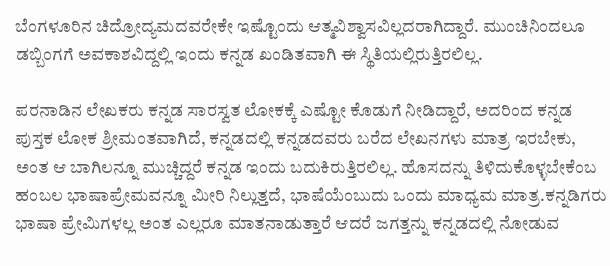ಬೆಂಗಳೂರಿನ ಚಿದ್ರೋದ್ಯಮದವರೇಕೇ ಇಷ್ಟೊಂದು ಆತ್ಮವಿಶ್ವಾಸವಿಲ್ಲದರಾಗಿದ್ದಾರೆ. ಮುಂಚಿನಿಂದಲೂ ಡಬ್ಬಿಂಗಗೆ ಅವಕಾಶವಿದ್ದಲ್ಲಿ ಇಂದು ಕನ್ನಡ ಖಂಡಿತವಾಗಿ ಈ ಸ್ಥಿತಿಯಲ್ಲಿರುತ್ತಿರಲಿಲ್ಲ.

ಪರನಾಡಿನ ಲೇಖಕರು ಕನ್ನಡ ಸಾರಸ್ವತ ಲೋಕಕ್ಕೆ ಎಷ್ಟೋ ಕೊಡುಗೆ ನೀಡಿದ್ದಾರೆ, ಅದರಿಂದ ಕನ್ನಡ ಪುಸ್ತಕ ಲೋಕ ಶ್ರೀಮಂತವಾಗಿದೆ, ಕನ್ನಡದಲ್ಲಿ ಕನ್ನಡದವರು ಬರೆದ ಲೇಖನಗಳು ಮಾತ್ರ ಇರಬೇಕು, ಅಂತ ಆ ಬಾಗಿಲನ್ನೂ ಮುಚ್ಚಿದ್ದರೆ ಕನ್ನಡ ಇಂದು ಬದುಕಿರುತ್ತಿರಲಿಲ್ಲ. ಹೊಸದನ್ನು ತಿಳಿದುಕೊಳ್ಳಬೇಕೆಂಬ ಹಂಬಲ ಭಾಷಾಪ್ರೇಮವನ್ನೂ ಮೀರಿ ನಿಲ್ಲುತ್ತದೆ, ಭಾಷೆಯೆಂಬುದು ಒಂದು ಮಾಧ್ಯಮ ಮಾತ್ರ.ಕನ್ನಡಿಗರು ಭಾಷಾ ಪ್ರೇಮಿಗಳಲ್ಲ ಅಂತ ಎಲ್ಲರೂ ಮಾತನಾಡುತ್ತಾರೆ ಆದರೆ ಜಗತ್ತನ್ನು ಕನ್ನಡದಲ್ಲಿ ನೋಡುವ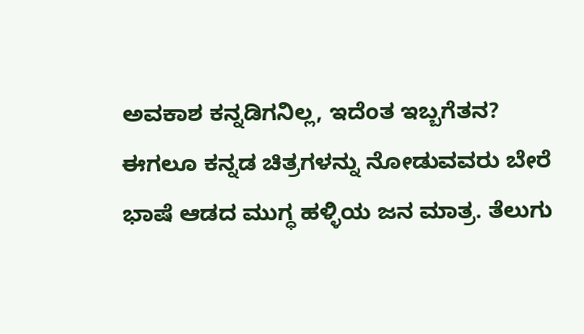ಅವಕಾಶ ಕನ್ನಡಿಗನಿಲ್ಲ, ಇದೆಂತ ಇಬ್ಬಗೆತನ? ಈಗಲೂ ಕನ್ನಡ ಚಿತ್ರಗಳನ್ನು ನೋಡುವವರು ಬೇರೆ ಭಾಷೆ ಆಡದ ಮುಗ್ಧ ಹಳ್ಳಿಯ ಜನ ಮಾತ್ರ. ತೆಲುಗು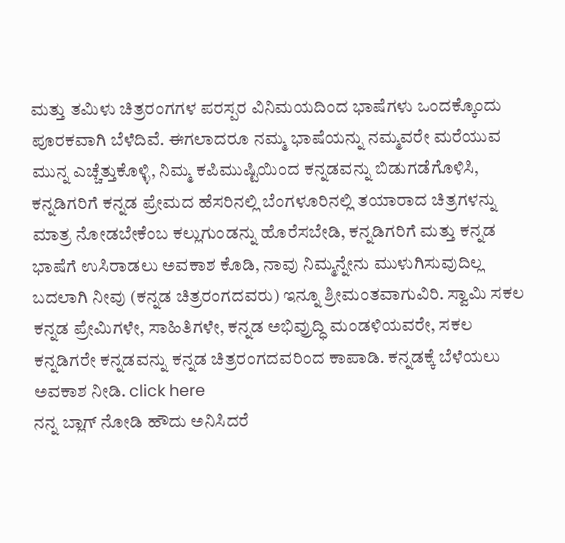ಮತ್ತು ತಮಿಳು ಚಿತ್ರರಂಗಗಳ ಪರಸ್ಪರ ವಿನಿಮಯದಿಂದ ಭಾಷೆಗಳು ಒಂದಕ್ಕೊಂದು ಪೂರಕವಾಗಿ ಬೆಳೆದಿವೆ. ಈಗಲಾದರೂ ನಮ್ಮ ಭಾಷೆಯನ್ನು ನಮ್ಮವರೇ ಮರೆಯುವ ಮುನ್ನ ಎಚ್ಚೆತ್ತುಕೊಳ್ಳಿ, ನಿಮ್ಮ ಕಪಿಮುಷ್ಟಿಯಿಂದ ಕನ್ನಡವನ್ನು ಬಿಡುಗಡೆಗೊಳಿಸಿ, ಕನ್ನಡಿಗರಿಗೆ ಕನ್ನಡ ಪ್ರೇಮದ ಹೆಸರಿನಲ್ಲಿ ಬೆಂಗಳೂರಿನಲ್ಲಿ ತಯಾರಾದ ಚಿತ್ರಗಳನ್ನು ಮಾತ್ರ ನೋಡಬೇಕೆಂಬ ಕಲ್ಲುಗುಂಡನ್ನು ಹೊರೆಸಬೇಡಿ, ಕನ್ನಡಿಗರಿಗೆ ಮತ್ತು ಕನ್ನಡ ಭಾಷೆಗೆ ಉಸಿರಾಡಲು ಅವಕಾಶ ಕೊಡಿ, ನಾವು ನಿಮ್ಮನ್ನೇನು ಮುಳುಗಿಸುವುದಿಲ್ಲ ಬದಲಾಗಿ ನೀವು (ಕನ್ನಡ ಚಿತ್ರರಂಗದವರು) ಇನ್ನೂ ಶ್ರೀಮಂತವಾಗುವಿರಿ. ಸ್ವಾಮಿ ಸಕಲ ಕನ್ನಡ ಪ್ರೇಮಿಗಳೇ, ಸಾಹಿತಿಗಳೇ, ಕನ್ನಡ ಅಭಿವ್ರುದ್ಧಿ ಮಂಡಳಿಯವರೇ, ಸಕಲ ಕನ್ನಡಿಗರೇ ಕನ್ನಡವನ್ನು ಕನ್ನಡ ಚಿತ್ರರಂಗದವರಿಂದ ಕಾಪಾಡಿ. ಕನ್ನಡಕ್ಕೆ ಬೆಳೆಯಲು ಅವಕಾಶ ನೀಡಿ. click here
ನನ್ನ ಬ್ಲಾಗ್ ನೋಡಿ ಹೌದು ಅನಿಸಿದರೆ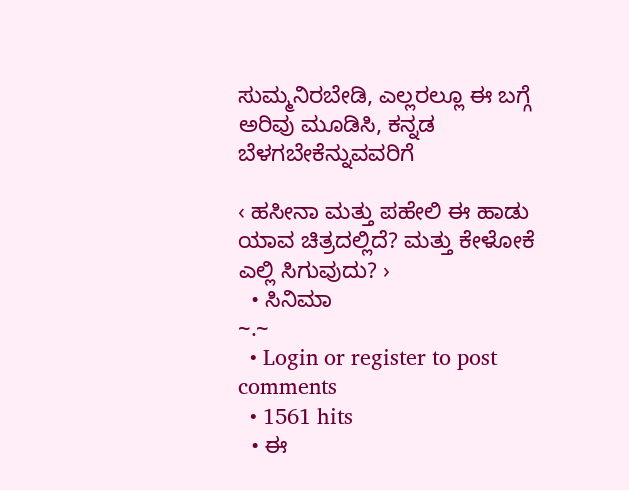ಸುಮ್ಮನಿರಬೇಡಿ, ಎಲ್ಲರಲ್ಲೂ ಈ ಬಗ್ಗೆ ಅರಿವು ಮೂಡಿಸಿ, ಕನ್ನಡ ಬೆಳಗಬೇಕೆನ್ನುವವರಿಗೆ

‹ ಹಸೀನಾ ಮತ್ತು ಪಹೇಲಿ ಈ ಹಾಡು ಯಾವ ಚಿತ್ರದಲ್ಲಿದೆ? ಮತ್ತು ಕೇಳೋಕೆ ಎಲ್ಲಿ ಸಿಗುವುದು? ›
  • ಸಿನಿಮಾ
~.~
  • Login or register to post comments
  • 1561 hits
  • ಈ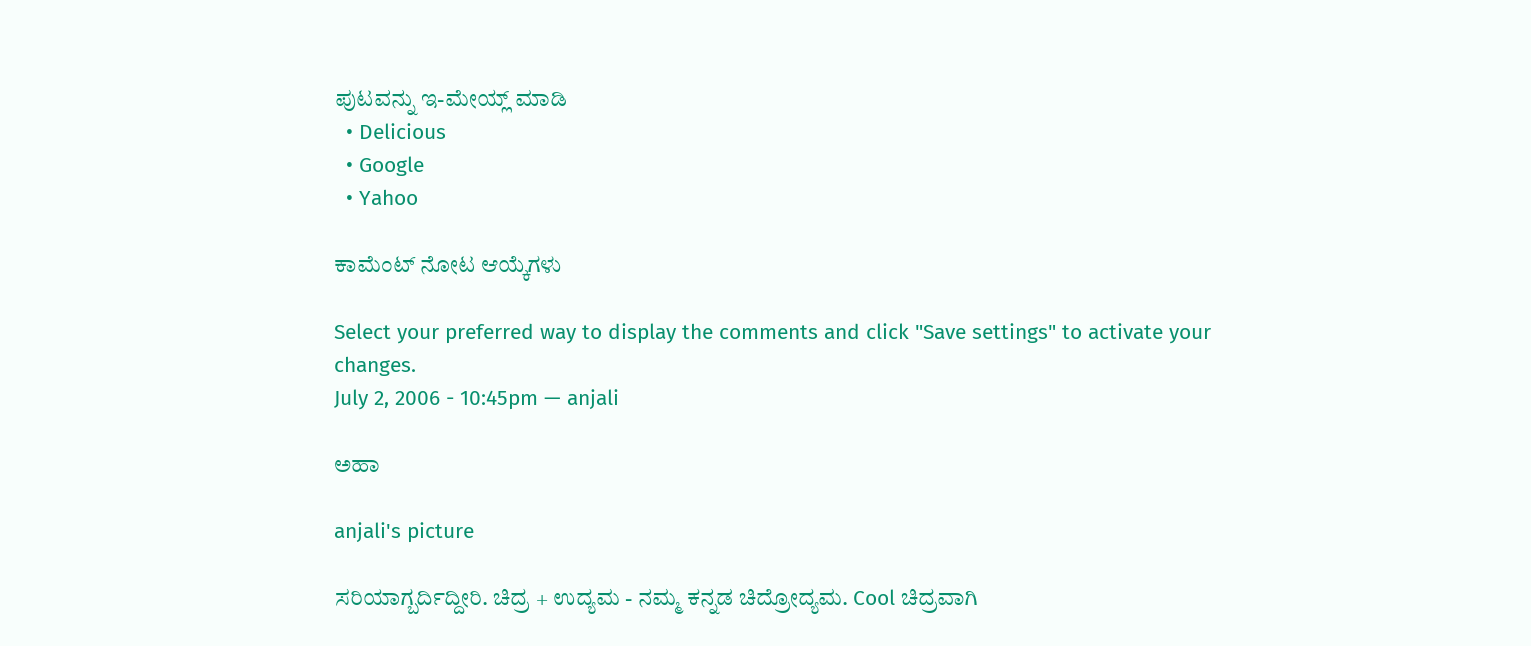ಪುಟವನ್ನು ಇ-ಮೇಯ್ಲ್ ಮಾಡಿ
  • Delicious
  • Google
  • Yahoo

ಕಾಮೆಂಟ್ ನೋಟ ಆಯ್ಕೆಗಳು

Select your preferred way to display the comments and click "Save settings" to activate your changes.
July 2, 2006 - 10:45pm — anjali

ಅಹಾ

anjali's picture

ಸರಿಯಾಗ್ಬರ್ದಿದ್ದೀರಿ. ಚಿದ್ರ + ಉದ್ಯಮ - ನಮ್ಮ ಕನ್ನಡ ಚಿದ್ರೋದ್ಯಮ. Cool ಚಿದ್ರವಾಗಿ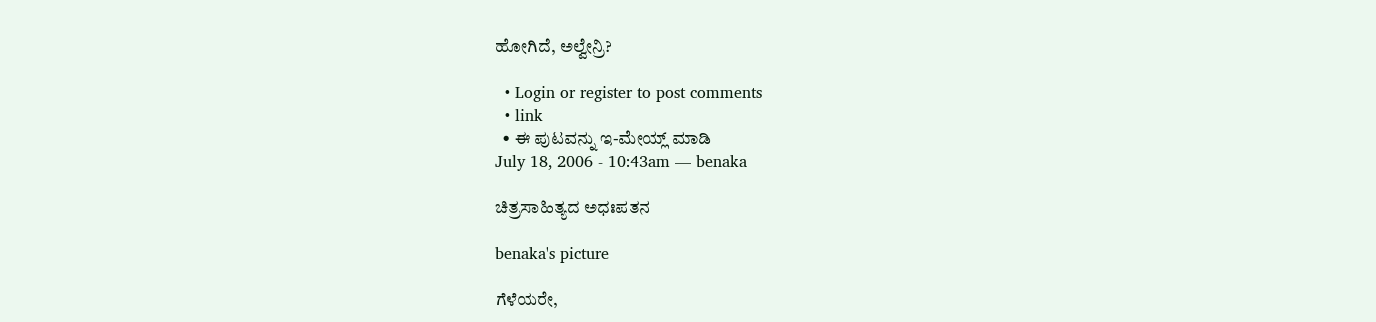ಹೋಗಿದೆ, ಅಲ್ವೇನ್ರಿ?

  • Login or register to post comments
  • link
  • ಈ ಪುಟವನ್ನು ಇ-ಮೇಯ್ಲ್ ಮಾಡಿ
July 18, 2006 - 10:43am — benaka

ಚಿತ್ರಸಾಹಿತ್ಯದ ಅಧಃಪತನ

benaka's picture

ಗೆಳೆಯರೇ,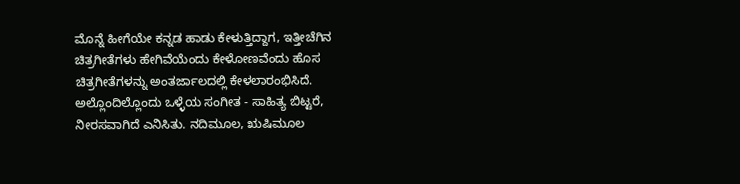ಮೊನ್ನೆ ಹೀಗೆಯೇ ಕನ್ನಡ ಹಾಡು ಕೇಳುತ್ತಿದ್ದಾಗ, ಇತ್ತೀಚೆಗಿನ ಚಿತ್ರಗೀತೆಗಳು ಹೇಗಿವೆಯೆಂದು ಕೇಳೋಣವೆಂದು ಹೊಸ ಚಿತ್ರಗೀತೆಗಳನ್ನು ಅಂತರ್ಜಾಲದಲ್ಲಿ ಕೇಳಲಾರಂಭಿಸಿದೆ. ಅಲ್ಲೊಂದಿಲ್ಲೊಂದು ಒಳ್ಳೆಯ ಸಂಗೀತ - ಸಾಹಿತ್ಯ ಬಿಟ್ಟರೆ, ನೀರಸವಾಗಿದೆ ಎನಿಸಿತು. ನದಿಮೂಲ, ಋಷಿಮೂಲ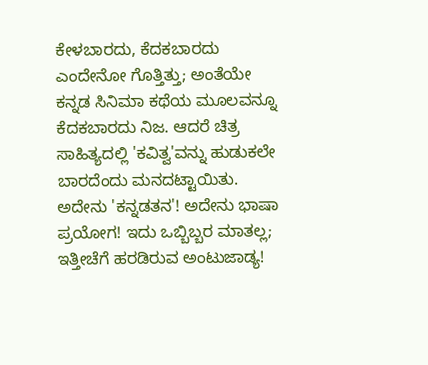ಕೇಳಬಾರದು, ಕೆದಕಬಾರದು ಎಂದೇನೋ ಗೊತ್ತಿತ್ತು; ಅಂತೆಯೇ ಕನ್ನಡ ಸಿನಿಮಾ ಕಥೆಯ ಮೂಲವನ್ನೂ ಕೆದಕಬಾರದು ನಿಜ. ಆದರೆ ಚಿತ್ರ ಸಾಹಿತ್ಯದಲ್ಲಿ 'ಕವಿತ್ವ'ವನ್ನು ಹುಡುಕಲೇ ಬಾರದೆಂದು ಮನದಟ್ಟಾಯಿತು. ಅದೇನು 'ಕನ್ನಡತನ'! ಅದೇನು ಭಾಷಾ ಪ್ರಯೋಗ! ಇದು ಒಬ್ಬಿಬ್ಬರ ಮಾತಲ್ಲ; ಇತ್ತೀಚೆಗೆ ಹರಡಿರುವ ಅಂಟುಜಾಡ್ಯ!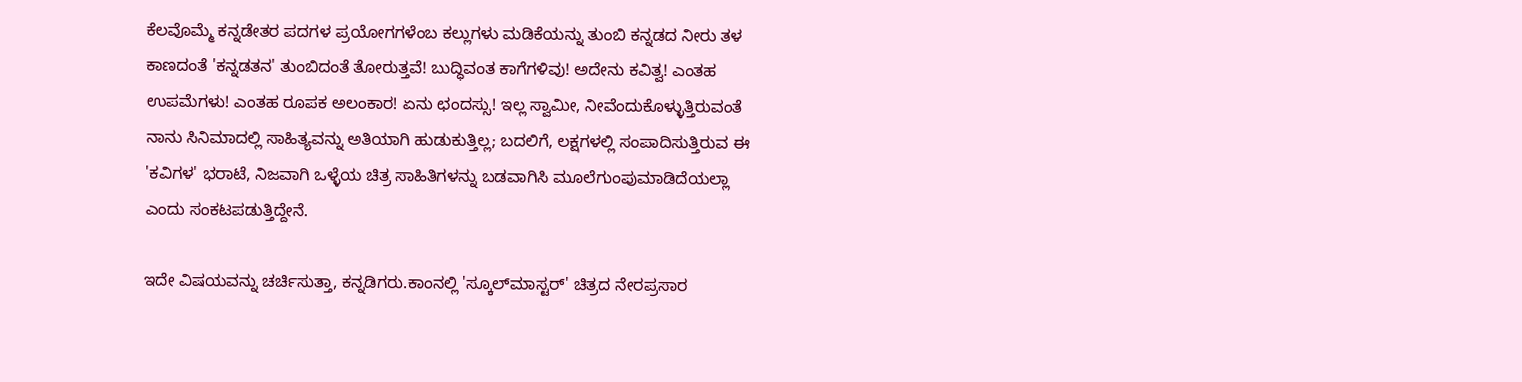ಕೆಲವೊಮ್ಮೆ ಕನ್ನಡೇತರ ಪದಗಳ ಪ್ರಯೋಗಗಳೆಂಬ ಕಲ್ಲುಗಳು ಮಡಿಕೆಯನ್ನು ತುಂಬಿ ಕನ್ನಡದ ನೀರು ತಳ ಕಾಣದಂತೆ 'ಕನ್ನಡತನ' ತುಂಬಿದಂತೆ ತೋರುತ್ತವೆ! ಬುದ್ಧಿವಂತ ಕಾಗೆಗಳಿವು! ಅದೇನು ಕವಿತ್ವ! ಎಂತಹ ಉಪಮೆಗಳು! ಎಂತಹ ರೂಪಕ ಅಲಂಕಾರ! ಏನು ಛಂದಸ್ಸು! ಇಲ್ಲ ಸ್ವಾಮೀ, ನೀವೆಂದುಕೊಳ್ಳುತ್ತಿರುವಂತೆ ನಾನು ಸಿನಿಮಾದಲ್ಲಿ ಸಾಹಿತ್ಯವನ್ನು ಅತಿಯಾಗಿ ಹುಡುಕುತ್ತಿಲ್ಲ; ಬದಲಿಗೆ, ಲಕ್ಷಗಳಲ್ಲಿ ಸಂಪಾದಿಸುತ್ತಿರುವ ಈ 'ಕವಿಗಳ' ಭರಾಟೆ, ನಿಜವಾಗಿ ಒಳ್ಳೆಯ ಚಿತ್ರ ಸಾಹಿತಿಗಳನ್ನು ಬಡವಾಗಿಸಿ ಮೂಲೆಗುಂಪುಮಾಡಿದೆಯಲ್ಲಾ ಎಂದು ಸಂಕಟಪಡುತ್ತಿದ್ದೇನೆ.

ಇದೇ ವಿಷಯವನ್ನು ಚರ್ಚಿಸುತ್ತಾ, ಕನ್ನಡಿಗರು.ಕಾಂನಲ್ಲಿ 'ಸ್ಕೂಲ್‍ಮಾಸ್ಟರ್' ಚಿತ್ರದ ನೇರಪ್ರಸಾರ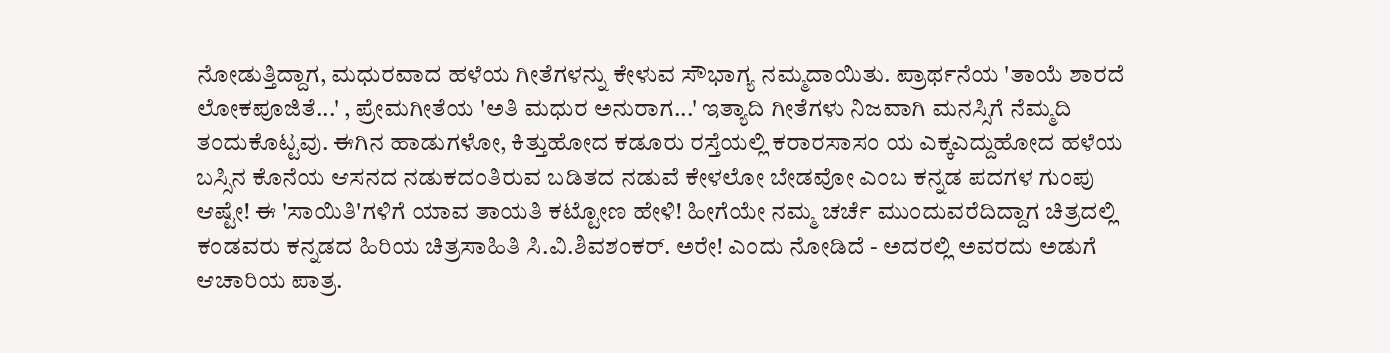ನೋಡುತ್ತಿದ್ದಾಗ, ಮಧುರವಾದ ಹಳೆಯ ಗೀತೆಗಳನ್ನು ಕೇಳುವ ಸೌಭಾಗ್ಯ ನಮ್ಮದಾಯಿತು. ಪ್ರಾರ್ಥನೆಯ 'ತಾಯೆ ಶಾರದೆ ಲೋಕಪೂಜಿತೆ...' , ಪ್ರೇಮಗೀತೆಯ 'ಅತಿ ಮಧುರ ಅನುರಾಗ...' ಇತ್ಯಾದಿ ಗೀತೆಗಳು ನಿಜವಾಗಿ ಮನಸ್ಸಿಗೆ ನೆಮ್ಮದಿ ತಂದುಕೊಟ್ಟವು. ಈಗಿನ ಹಾಡುಗಳೋ, ಕಿತ್ತುಹೋದ ಕಡೂರು ರಸ್ತೆಯಲ್ಲಿ ಕರಾರಸಾಸಂ ಯ ಎಕ್ಕಎದ್ದುಹೋದ ಹಳೆಯ ಬಸ್ಸಿನ ಕೊನೆಯ ಆಸನದ ನಡುಕದಂತಿರುವ ಬಡಿತದ ನಡುವೆ ಕೇಳಲೋ ಬೇಡವೋ ಎಂಬ ಕನ್ನಡ ಪದಗಳ ಗುಂಪು ಆಷ್ಟೇ! ಈ 'ಸಾಯಿತಿ'ಗಳಿಗೆ ಯಾವ ತಾಯತಿ ಕಟ್ಟೋಣ ಹೇಳಿ! ಹೀಗೆಯೇ ನಮ್ಮ ಚರ್ಚೆ ಮುಂದುವರೆದಿದ್ದಾಗ ಚಿತ್ರದಲ್ಲಿ ಕಂಡವರು ಕನ್ನಡದ ಹಿರಿಯ ಚಿತ್ರಸಾಹಿತಿ ಸಿ.ವಿ.ಶಿವಶಂಕರ್. ಅರೇ! ಎಂದು ನೋಡಿದೆ - ಅದರಲ್ಲಿ ಅವರದು ಅಡುಗೆ ಆಚಾರಿಯ ಪಾತ್ರ.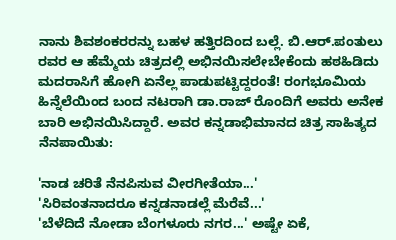ನಾನು ಶಿವಶಂಕರರನ್ನು ಬಹಳ ಹತ್ತಿರದಿಂದ ಬಲ್ಲೆ. ಬಿ.ಆರ್.ಪಂತುಲು ರವರ ಆ ಹೆಮ್ಮೆಯ ಚಿತ್ರದಲ್ಲಿ ಅಭಿನಯಿಸಲೇಬೇಕೆಂದು ಹಠಹಿಡಿದು ಮದರಾಸಿಗೆ ಹೋಗಿ ಏನೆಲ್ಲ ಪಾಡುಪಟ್ಟಿದ್ದರಂತೆ! ರಂಗಭೂಮಿಯ ಹಿನ್ನೆಲೆಯಿಂದ ಬಂದ ನಟರಾಗಿ ಡಾ.ರಾಜ್ ರೊಂದಿಗೆ ಅವರು ಅನೇಕ ಬಾರಿ ಅಭಿನಯಿಸಿದ್ದಾರೆ. ಅವರ ಕನ್ನಡಾಭಿಮಾನದ ಚಿತ್ರ ಸಾಹಿತ್ಯದ ನೆನಪಾಯಿತು:

'ನಾಡ ಚರಿತೆ ನೆನಪಿಸುವ ವೀರಗೀತೆಯಾ...'
'ಸಿರಿವಂತನಾದರೂ ಕನ್ನಡನಾಡಲ್ಲೆ ಮೆರೆವೆ...'
'ಬೆಳೆದಿದೆ ನೋಡಾ ಬೆಂಗಳೂರು ನಗರ...' ಅಷ್ಟೇ ಏಕೆ,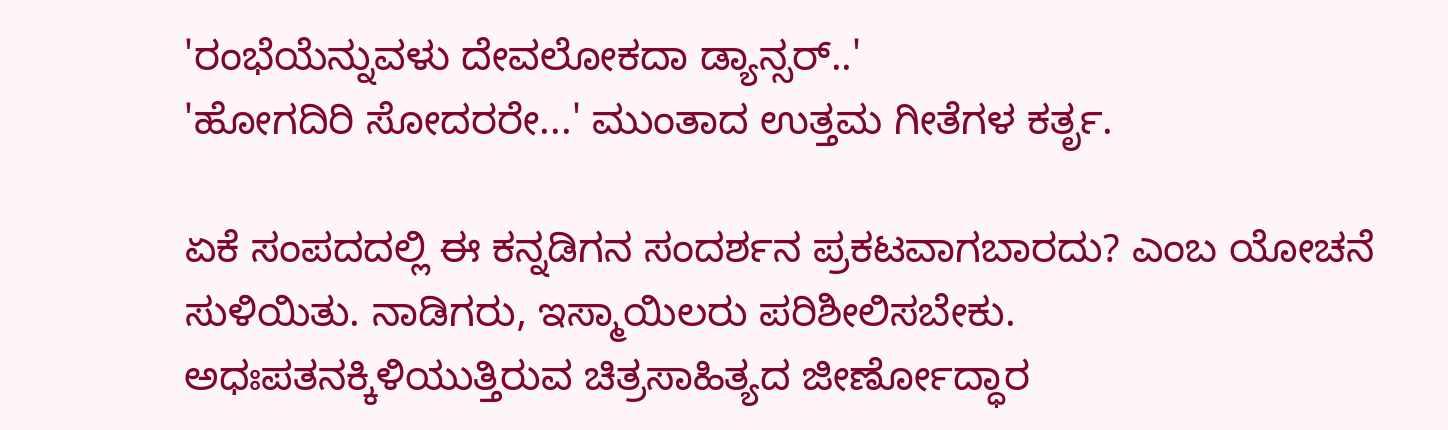'ರಂಭೆಯೆನ್ನುವಳು ದೇವಲೋಕದಾ ಡ್ಯಾನ್ಸರ್..'
'ಹೋಗದಿರಿ ಸೋದರರೇ...' ಮುಂತಾದ ಉತ್ತಮ ಗೀತೆಗಳ ಕರ್ತೃ.

ಏಕೆ ಸಂಪದದಲ್ಲಿ ಈ ಕನ್ನಡಿಗನ ಸಂದರ್ಶನ ಪ್ರಕಟವಾಗಬಾರದು? ಎಂಬ ಯೋಚನೆ ಸುಳಿಯಿತು. ನಾಡಿಗರು, ಇಸ್ಮಾಯಿಲರು ಪರಿಶೀಲಿಸಬೇಕು.
ಅಧಃಪತನಕ್ಕಿಳಿಯುತ್ತಿರುವ ಚಿತ್ರಸಾಹಿತ್ಯದ ಜೀರ್ಣೋದ್ಧಾರ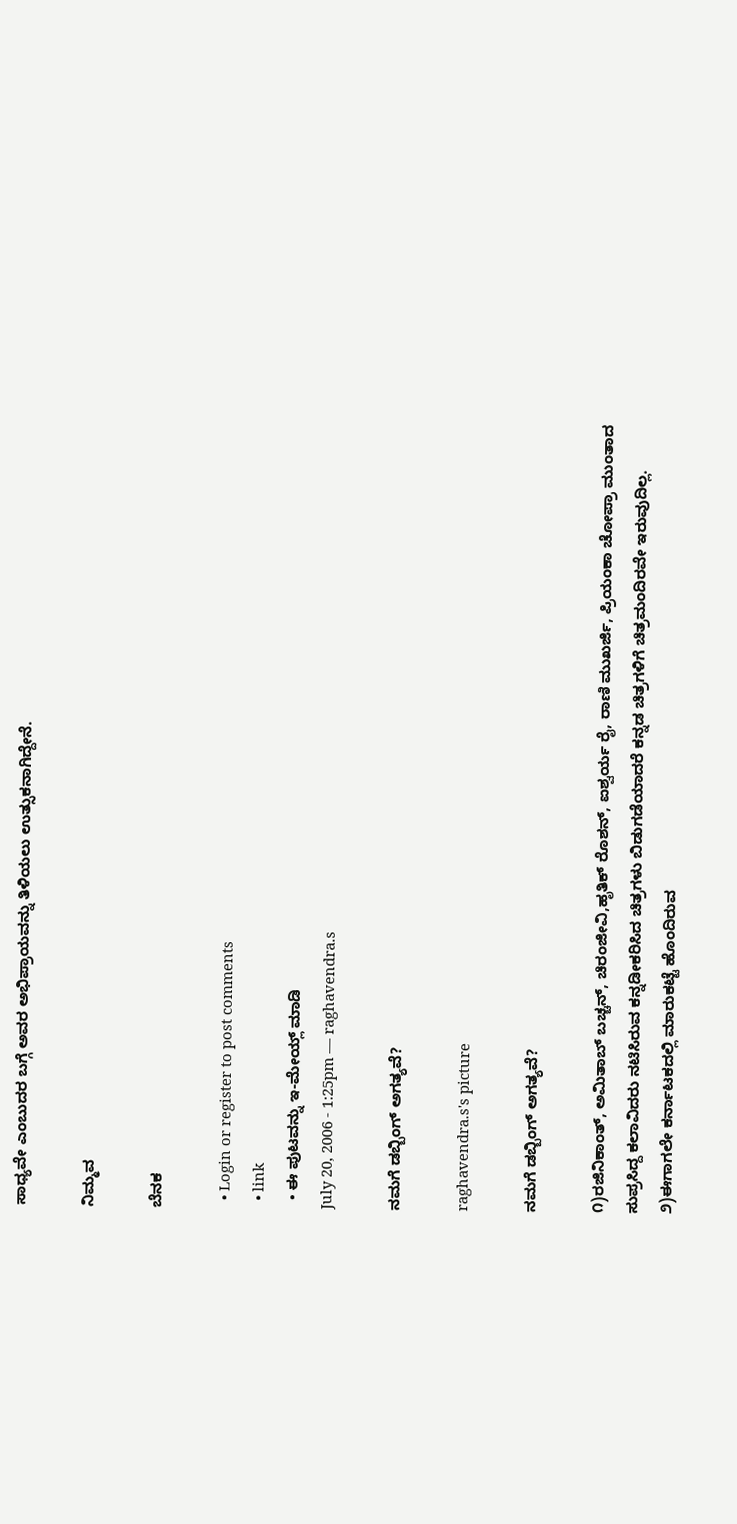ಸಾಧ್ಯವೇ ಎಂಬುದರ ಬಗ್ಗೆ ಅವರ ಅಭಿಪ್ರಾಯವನ್ನು ತಿಳಿಯಲು ಉತ್ಸುಕನಾಗಿದ್ದೇನೆ.

ನಿಮ್ಮವ

ಬೆನಕ

  • Login or register to post comments
  • link
  • ಈ ಪುಟವನ್ನು ಇ-ಮೇಯ್ಲ್ ಮಾಡಿ
July 20, 2006 - 1:25pm — raghavendra.s

ನಮಗೆ ಡಬ್ಬಿಂಗ್ ಅಗತ್ಯವೆ?

raghavendra.s's picture

ನಮಗೆ ಡಬ್ಬಿಂಗ್ ಅಗತ್ಯವೆ?

೧)ರಜಿನಿಕಾಂತ್, ಅಮಿತಾಬ್ ಬಚ್ಚನ್, ಚಿರಂಜೀವಿ,ಹೃತಿಕ್ ರೊಶನ್, ಐಶ್ವರ್ಯ ರೈ, ರಾಣಿ ಮುಖರ್ಜಿ, ಪ್ರಿಯಂಕಾ ಚೋಪ್ರಾ ಮುಂತಾದ ಸುಪ್ರಸಿದ್ದ ಕಲಾವಿದರು ನಟಿಸಿರುವ ಕನ್ನಡೀಕರಿಸಿದ ಚಿತ್ರಗಳು ಬಿಡುಗಡೆಯಾದರೆ ಕನ್ನಡ ಚಿತ್ರಗಳಿಗೆ ಚಿತ್ರಮಂದಿರವೇ ಇರುವುದಿಲ್ಲ.
೨)ಈಗಾಗಲೇ ಕರ್ನಾಟಕದಲ್ಲಿ ಮಾರುಕಟ್ಟೆ ಹೊಂದಿರುವ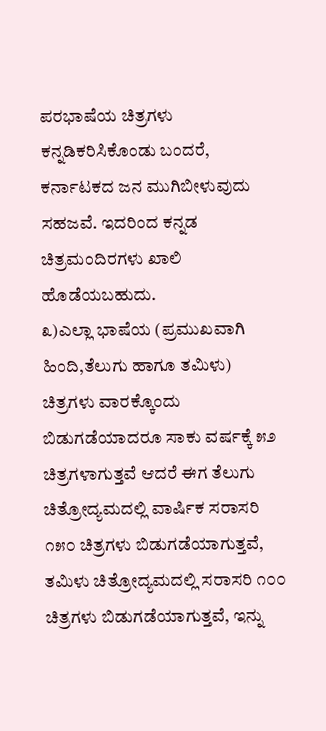ಪರಭಾಷೆಯ ಚಿತ್ರಗಳು ಕನ್ನಡಿಕರಿಸಿಕೊಂಡು ಬಂದರೆ, ಕರ್ನಾಟಕದ ಜನ ಮುಗಿಬೀಳುವುದು ಸಹಜವೆ. ಇದರಿಂದ ಕನ್ನಡ ಚಿತ್ರಮಂದಿರಗಳು ಖಾಲಿ ಹೊಡೆಯಬಹುದು.
೩)ಎಲ್ಲಾ ಭಾಷೆಯ (ಪ್ರಮುಖವಾಗಿ ಹಿಂದಿ,ತೆಲುಗು ಹಾಗೂ ತಮಿಳು) ಚಿತ್ರಗಳು ವಾರಕ್ಕೊಂದು ಬಿಡುಗಡೆಯಾದರೂ ಸಾಕು ವರ್ಷಕ್ಕೆ ೫೨ ಚಿತ್ರಗಳಾಗುತ್ತವೆ ಆದರೆ ಈಗ ತೆಲುಗು ಚಿತ್ರೋದ್ಯಮದಲ್ಲಿ ವಾರ್ಷಿಕ ಸರಾಸರಿ ೧೫೦ ಚಿತ್ರಗಳು ಬಿಡುಗಡೆಯಾಗುತ್ತವೆ, ತಮಿಳು ಚಿತ್ರೋದ್ಯಮದಲ್ಲಿ ಸರಾಸರಿ ೧೦೦ ಚಿತ್ರಗಳು ಬಿಡುಗಡೆಯಾಗುತ್ತವೆ, ಇನ್ನು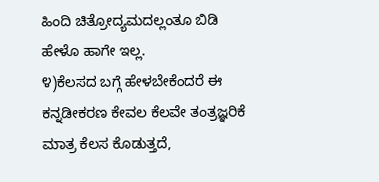ಹಿಂದಿ ಚಿತ್ರೋದ್ಯಮದಲ್ಲಂತೂ ಬಿಡಿ ಹೇಳೊ ಹಾಗೇ ಇಲ್ಲ.
೪)ಕೆಲಸದ ಬಗ್ಗೆ ಹೇಳಬೇಕೆಂದರೆ ಈ ಕನ್ನಡೀಕರಣ ಕೇವಲ ಕೆಲವೇ ತಂತ್ರಜ್ಞರಿಕೆ ಮಾತ್ರ ಕೆಲಸ ಕೊಡುತ್ತದೆ,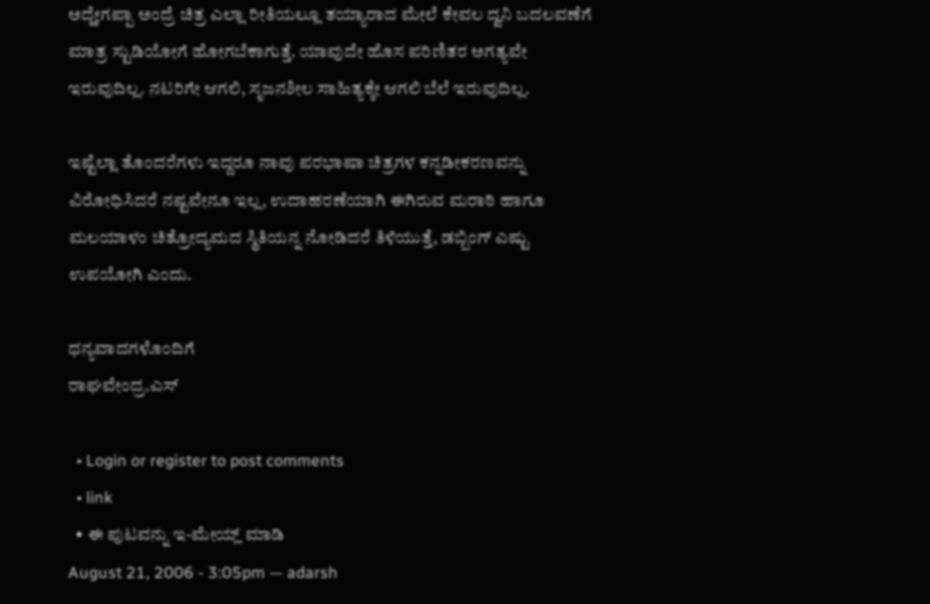ಅದ್ಹೇಗಪ್ಪಾ ಅಂದ್ರೆ ಚಿತ್ರ ಎಲ್ಲಾ ರೀತಿಯಲ್ಲೂ ತಯ್ಯಾರಾದ ಮೇಲೆ ಕೇವಲ ದ್ವನಿ ಬದಲವಣೆಗೆ ಮಾತ್ರ ಸ್ಟುಡಿಯೋಗೆ ಹೋಗಬೆಕಾಗುತ್ತೆ. ಯಾವುದೇ ಹೊಸ ಪರಿಣಿತರ ಅಗತ್ಯವೇ ಇರುವುದಿಲ್ಲ. ನಟರಿಗೇ ಆಗಲಿ, ಸೃಜನಶೀಲ ಸಾಹಿತ್ಯಕ್ಕೇ ಆಗಲಿ ಬೆಲೆ ಇರುವುದಿಲ್ಲ.

ಇಷ್ಟೆಲ್ಲಾ ತೊಂದರೆಗಳು ಇದ್ದರೂ ನಾವು ಪರಭಾಷಾ ಚಿತ್ರಗಳ ಕನ್ನಡೀಕರಣವನ್ನು ವಿರೋಧಿಸಿದರೆ ನಷ್ಟವೇನೂ ಇಲ್ಲ, ಉದಾಹರಣೆಯಾಗಿ ಈಗಿರುವ ಮರಾಠಿ ಹಾಗೂ ಮಲಯಾಳಂ ಚಿತ್ರೋದ್ಯಮದ ಸ್ಥಿತಿಯನ್ನ ನೋಡಿದರೆ ತಿಳಿಯುತ್ತೆ, ಡಬ್ಬಿಂಗ್ ಎಷ್ಟು ಉಪಯೋಗಿ ಎಂದು.

ಧನ್ಯವಾದಗಳೊಂದಿಗೆ
ರಾಘವೇಂದ್ರ.ಎಸ್

  • Login or register to post comments
  • link
  • ಈ ಪುಟವನ್ನು ಇ-ಮೇಯ್ಲ್ ಮಾಡಿ
August 21, 2006 - 3:05pm — adarsh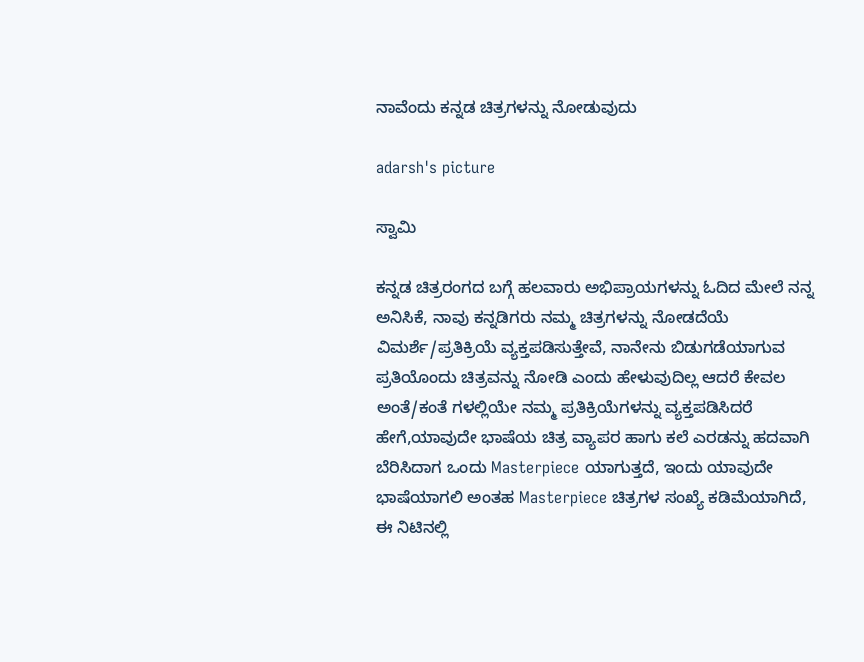ನಾವೆಂದು ಕನ್ನಡ ಚಿತ್ರಗಳನ್ನು ನೋಡುವುದು

adarsh's picture

ಸ್ವಾಮಿ

ಕನ್ನಡ ಚಿತ್ರರಂಗದ ಬಗ್ಗೆ ಹಲವಾರು ಅಭಿಪ್ರಾಯಗಳನ್ನು ಓದಿದ ಮೇಲೆ ನನ್ನ ಅನಿಸಿಕೆ, ನಾವು ಕನ್ನಡಿಗರು ನಮ್ಮ ಚಿತ್ರಗಳನ್ನು ನೋಡದೆಯೆ ವಿಮರ್ಶೆ/ಪ್ರತಿಕ್ರಿಯೆ ವ್ಯಕ್ತಪಡಿಸುತ್ತೇವೆ, ನಾನೇನು ಬಿಡುಗಡೆಯಾಗುವ ಪ್ರತಿಯೊಂದು ಚಿತ್ರವನ್ನು ನೋಡಿ ಎಂದು ಹೇಳುವುದಿಲ್ಲ ಆದರೆ ಕೇವಲ ಅಂತೆ/ಕಂತೆ ಗಳಲ್ಲಿಯೇ ನಮ್ಮ ಪ್ರತಿಕ್ರಿಯೆಗಳನ್ನು ವ್ಯಕ್ತಪಡಿಸಿದರೆ ಹೇಗೆ,ಯಾವುದೇ ಭಾಷೆಯ ಚಿತ್ರ ವ್ಯಾಪರ ಹಾಗು ಕಲೆ ಎರಡನ್ನು ಹದವಾಗಿ ಬೆರಿಸಿದಾಗ ಒಂದು Masterpiece ಯಾಗುತ್ತದೆ, ಇಂದು ಯಾವುದೇ ಭಾಷೆಯಾಗಲಿ ಅಂತಹ Masterpiece ಚಿತ್ರಗಳ ಸಂಖ್ಯೆ ಕಡಿಮೆಯಾಗಿದೆ, ಈ ನಿಟಿನಲ್ಲಿ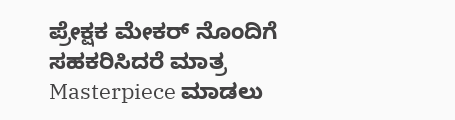ಪ್ರೇಕ್ಷಕ ಮೇಕರ್ ನೊಂದಿಗೆ ಸಹಕರಿಸಿದರೆ ಮಾತ್ರ Masterpiece ಮಾಡಲು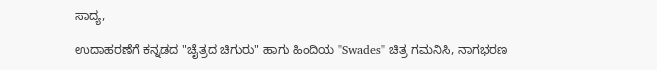ಸಾದ್ಯ,

ಉದಾಹರಣೆಗೆ ಕನ್ನಡದ "ಚೈತ್ರದ ಚಿಗುರು" ಹಾಗು ಹಿಂದಿಯ "Swades" ಚಿತ್ರ ಗಮನಿಸಿ, ನಾಗಭರಣ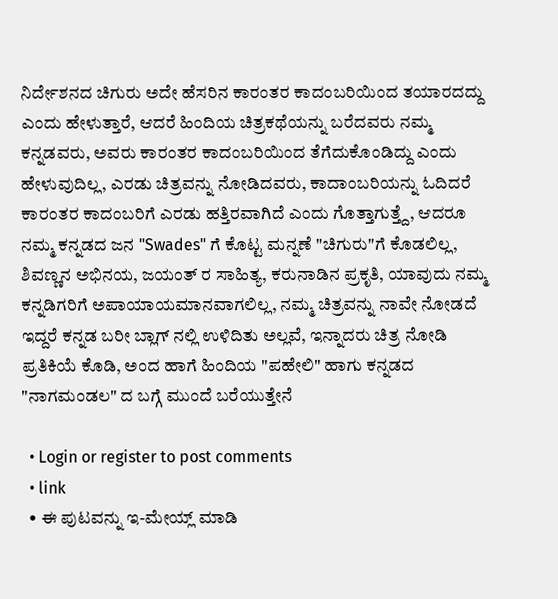ನಿರ್ದೇಶನದ ಚಿಗುರು ಅದೇ ಹೆಸರಿನ ಕಾರಂತರ ಕಾದಂಬರಿಯಿಂದ ತಯಾರದದ್ದು ಎಂದು ಹೇಳುತ್ತಾರೆ, ಆದರೆ ಹಿಂದಿಯ ಚಿತ್ರಕಥೆಯನ್ನು ಬರೆದವರು ನಮ್ಮ ಕನ್ನಡವರು, ಅವರು ಕಾರಂತರ ಕಾದಂಬರಿಯಿಂದ ತೆಗೆದುಕೊಂಡಿದ್ದು ಎಂದು ಹೇಳುವುದಿಲ್ಲ, ಎರಡು ಚಿತ್ರವನ್ನು ನೋಡಿದವರು, ಕಾದಾಂಬರಿಯನ್ನು ಓದಿದರೆ ಕಾರಂತರ ಕಾದಂಬರಿಗೆ ಎರಡು ಹತ್ತಿರವಾಗಿದೆ ಎಂದು ಗೊತ್ತಾಗುತ್ತ್ದೆ, ಆದರೂ ನಮ್ಮ ಕನ್ನಡದ ಜನ "Swades" ಗೆ ಕೊಟ್ಟ ಮನ್ನಣೆ "ಚಿಗುರು"ಗೆ ಕೊಡಲಿಲ್ಲ, ಶಿವಣ್ಣನ ಅಭಿನಯ, ಜಯಂತ್ ರ ಸಾಹಿತ್ಯ, ಕರುನಾಡಿನ ಪ್ರಕೃತಿ, ಯಾವುದು ನಮ್ಮ ಕನ್ನಡಿಗರಿಗೆ ಅಪಾಯಾಯಮಾನವಾಗಲಿಲ್ಲ, ನಮ್ಮ ಚಿತ್ರವನ್ನು ನಾವೇ ನೋಡದೆ ಇದ್ದರೆ ಕನ್ನಡ ಬರೀ ಬ್ಲಾಗ್ ನಲ್ಲಿ ಉಳಿದಿತು ಅಲ್ಲವೆ, ಇನ್ನಾದರು ಚಿತ್ರ ನೋಡಿ ಪ್ರತಿಕಿಯೆ ಕೊಡಿ, ಅಂದ ಹಾಗೆ ಹಿಂದಿಯ "ಪಹೇಲಿ" ಹಾಗು ಕನ್ನಡದ "ನಾಗಮಂಡಲ" ದ ಬಗ್ಗೆ ಮುಂದೆ ಬರೆಯುತ್ತೇನೆ

  • Login or register to post comments
  • link
  • ಈ ಪುಟವನ್ನು ಇ-ಮೇಯ್ಲ್ ಮಾಡಿ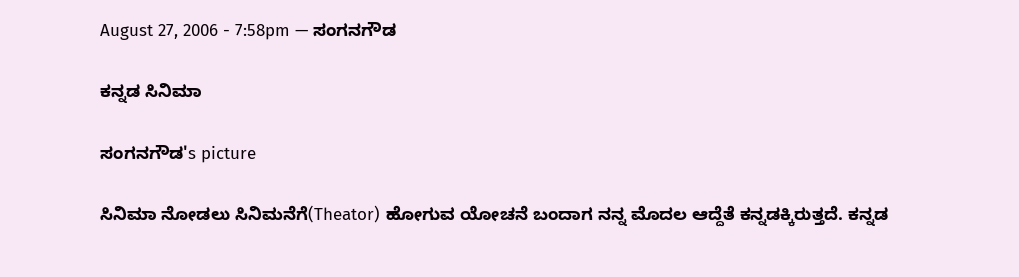August 27, 2006 - 7:58pm — ಸಂಗನಗೌಡ

ಕನ್ನಡ ಸಿನಿಮಾ

ಸಂಗನಗೌಡ's picture

ಸಿನಿಮಾ ನೋಡಲು ಸಿನಿಮನೆಗೆ(Theator) ಹೋಗುವ ಯೋಚನೆ ಬಂದಾಗ ನನ್ನ ಮೊದಲ ಆದ್ದೆತೆ ಕನ್ನಡಕ್ಕಿರುತ್ತದೆ. ಕನ್ನಡ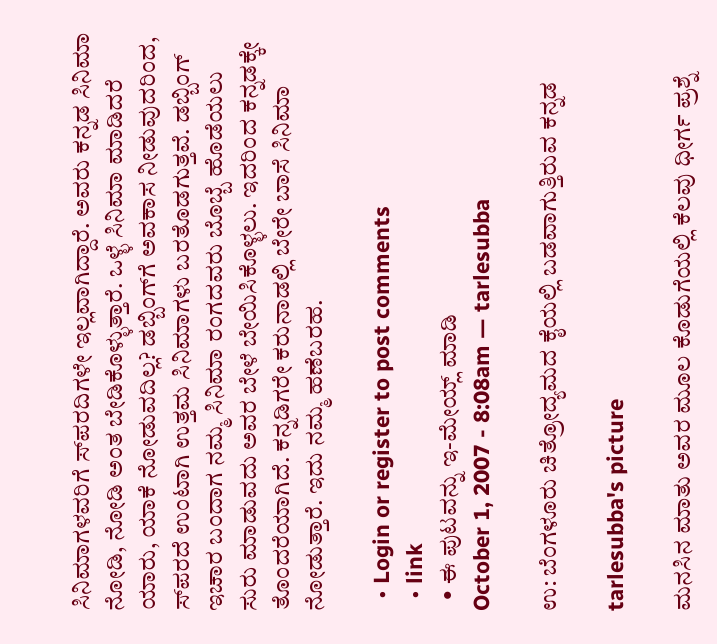ಸಿನಿಮಾಗಳವರಿಗೆ ಸ್‍ಪರದಿಗಳೇ ಇಲ್ಲವಾಗಿದ್ದಾರೆ. ಅವರು ಕನ್ನಡ ಸಿನಿಮಾ ನೋಡಿ, ನೋಡಿ ಅಂತ ಬೇಡಿಕೊಳ್ಳುತ್ತಾರೆ. ಒಳ್ಳೆ ಸಿನಿಮಾ ಮಾಡಿದರೆ ಯಾರು, ಯಾಕೆ ನೋಡುವದಿಲ್ಲ? ಡಬ್ಬಿಂಗ್‍ಗೆ ಅವಕಾಸ ನೀಡುವುದರಿಂದ, ಸ್‍ಪರದೆ ಉಂಟಾಗಿ ಉತ್ತಮ ಸಿನಿಮಾಗಳು ಬರತೊಡಗುತ್ತವೆ. ಡಬ್ಬಿಂಗ್ ಇಚಾರ ಬಂದಾಗ ನಮ್ಮ ಸಿನಿಮಾ ರಂಗದವರು ಬೊಬ್ಬೆ ಹೊಡೆಯಲು ಸುರು ಮಾಡುವದು ಅವರ ಬೇಳೆ ಬೇಯಿಸಿಕೊಳ್ಳಲು. ಇದರಿಂದ ಕನ್ನಡಕ್ಕೇ ತೊಂದರೆಯಾಗಿದೆ. ಕನ್ನಡಿಗರೇ ಕರುನಾಡಲ್ಲಿ ಬೇರೇ ಬಾಸೆ ಸಿನಿಮಾ ನೋಡುತ್ತಾರೆ. ಇದು ನಮ್ಮ ಹಣೆಬರಹ.

  • Login or register to post comments
  • link
  • ಈ ಪುಟವನ್ನು ಇ-ಮೇಯ್ಲ್ ಮಾಡಿ
October 1, 2007 - 8:08am — tarlesubba

ಉ: ಬೆಂಗಳೂರು ಚಿತ್ರೋದ್ಯಮದ ಕೈಯಲ್ಲಿ ಬಡವಾಗುತ್ತಿರುವ ಕನ್ನಡ

tarlesubba's picture

ಮನಸಿನ ಮಾತು ಅವರ ಮೂಲ ಕೊಡುಗೆಯಲ್ಲಿ ಕೆಲವು ಧೀರ್ಗ ಪ್ರಶ್ನೆ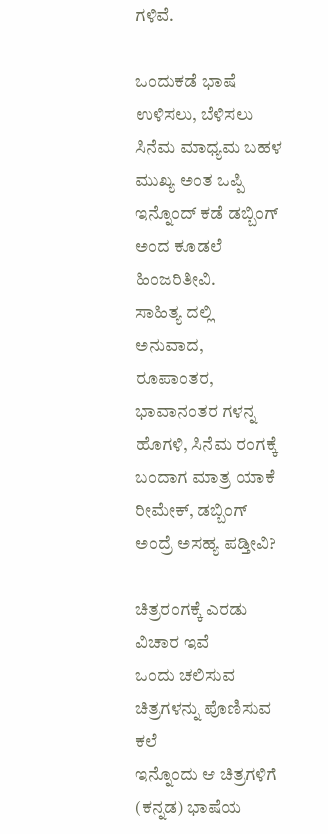ಗಳಿವೆ.

ಒಂದುಕಡೆ ಭಾಷೆ ಉಳಿಸಲು, ಬೆಳಿಸಲು ಸಿನೆಮ ಮಾಧ್ಯಮ ಬಹಳ ಮುಖ್ಯ ಅಂತ ಒಪ್ಪಿ ಇನ್ನೊಂದ್ ಕಡೆ ಡಬ್ಬಿಂಗ್ ಅಂದ ಕೂಡಲೆ ಹಿಂಜರಿತೀವಿ.
ಸಾಹಿತ್ಯ ದಲ್ಲಿ ಅನುವಾದ, ರೂಪಾಂತರ, ಭಾವಾನಂತರ ಗಳನ್ನ ಹೊಗಳಿ, ಸಿನೆಮ ರಂಗಕ್ಕೆ ಬಂದಾಗ ಮಾತ್ರ ಯಾಕೆ ರೀಮೇಕ್, ಡಬ್ಬಿಂಗ್ ಅಂದ್ರೆ ಅಸಹ್ಯ ಪಡ್ತೀವಿ?

ಚಿತ್ರರಂಗಕ್ಕೆ ಎರಡು ವಿಚಾರ ಇವೆ
ಒಂದು ಚಲಿಸುವ ಚಿತ್ರಗಳನ್ನು ಪೊಣಿಸುವ ಕಲೆ
ಇನ್ನೊಂದು ಆ ಚಿತ್ರಗಳಿಗೆ (ಕನ್ನಡ) ಭಾಷೆಯ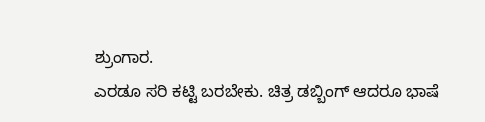ಶ್ರುಂಗಾರ.
ಎರಡೂ ಸರಿ ಕಟ್ಟಿ ಬರಬೇಕು. ಚಿತ್ರ ಡಬ್ಬಿಂಗ್ ಆದರೂ ಭಾಷೆ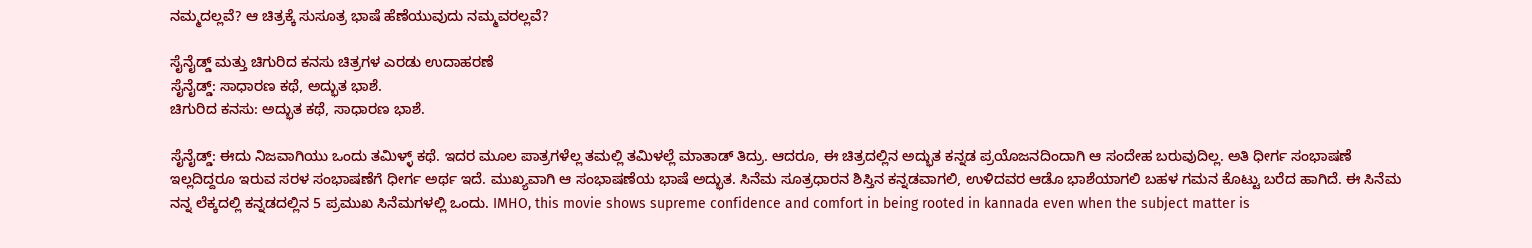ನಮ್ಮದಲ್ಲವೆ? ಆ ಚಿತ್ರಕ್ಕೆ ಸುಸೂತ್ರ ಭಾಷೆ ಹೆಣೆಯುವುದು ನಮ್ಮವರಲ್ಲವೆ?

ಸೈನೈಡ್ಡ್ ಮತ್ತು ಚಿಗುರಿದ ಕನಸು ಚಿತ್ರಗಳ ಎರಡು ಉದಾಹರಣೆ
ಸೈನೈಡ್ಡ್: ಸಾಧಾರಣ ಕಥೆ, ಅದ್ಭುತ ಭಾಶೆ.
ಚಿಗುರಿದ ಕನಸು: ಅದ್ಭುತ ಕಥೆ, ಸಾಧಾರಣ ಭಾಶೆ.

ಸೈನೈಡ್ಡ್: ಈದು ನಿಜವಾಗಿಯು ಒಂದು ತಮಿಳ್ಳ್ ಕಥೆ. ಇದರ ಮೂಲ ಪಾತ್ರಗಳೆಲ್ಲ ತಮಲ್ಲಿ ತಮಿಳಲ್ಲೆ ಮಾತಾಡ್ ತಿದ್ರು. ಆದರೂ, ಈ ಚಿತ್ರದಲ್ಲಿನ ಅದ್ಭುತ ಕನ್ನಡ ಪ್ರಯೊಜನದಿಂದಾಗಿ ಆ ಸಂದೇಹ ಬರುವುದಿಲ್ಲ. ಅತಿ ಧೀರ್ಗ ಸಂಭಾಷಣೆ ಇಲ್ಲದಿದ್ದರೂ ಇರುವ ಸರಳ ಸಂಭಾಷಣೆಗೆ ಧೀರ್ಗ ಅರ್ಥ ಇದೆ. ಮುಖ್ಯವಾಗಿ ಆ ಸಂಭಾಷಣೆಯ ಭಾಷೆ ಅದ್ಭುತ. ಸಿನೆಮ ಸೂತ್ರಧಾರನ ಶಿಸ್ತಿನ ಕನ್ನಡವಾಗಲಿ, ಉಳಿದವರ ಆಡೊ ಭಾಶೆಯಾಗಲಿ ಬಹಳ ಗಮನ ಕೊಟ್ಟು ಬರೆದ ಹಾಗಿದೆ. ಈ ಸಿನೆಮ ನನ್ನ ಲೆಕ್ಕದಲ್ಲಿ ಕನ್ನಡದಲ್ಲಿನ 5 ಪ್ರಮುಖ ಸಿನೆಮಗಳಲ್ಲಿ ಒಂದು. IMHO, this movie shows supreme confidence and comfort in being rooted in kannada even when the subject matter is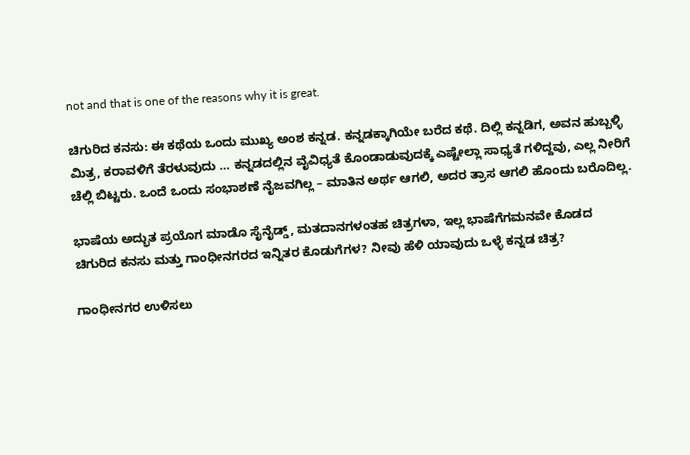not and that is one of the reasons why it is great.

ಚಿಗುರಿದ ಕನಸು: ಈ ಕಥೆಯ ಒಂದು ಮುಖ್ಯ ಅಂಶ ಕನ್ನಡ. ಕನ್ನಡಕ್ಕಾಗಿಯೇ ಬರೆದ ಕಥೆ. ದಿಲ್ಲಿ ಕನ್ನಡಿಗ, ಅವನ ಹುಬ್ಬಳ್ಳಿ ಮಿತ್ರ, ಕರಾವಳಿಗೆ ತೆರಳುವುದು … ಕನ್ನಡದಲ್ಲಿನ ವೈವಿಧ್ಯತೆ ಕೊಂಡಾಡುವುದಕ್ಕೆ ಎಷ್ಟೇಲ್ಲಾ ಸಾಧ್ಯತೆ ಗಳಿದ್ದವು, ಎಲ್ಲ ನೀರಿಗೆ ಚೆಲ್ಲಿ ಬಿಟ್ಟರು. ಒಂದೆ ಒಂದು ಸಂಭಾಶಣೆ ನೈಜವಗಿಲ್ಲ – ಮಾತಿನ ಅರ್ಥ ಆಗಲಿ, ಅದರ ತ್ರಾಸ ಆಗಲಿ ಹೊಂದು ಬರೊದಿಲ್ಲ.

ಭಾಷೆಯ ಅದ್ಭುತ ಪ್ರಯೊಗ ಮಾಡೊ ಸೈನೈಡ್ಡ್, ಮತದಾನಗಳಂತಹ ಚಿತ್ರಗಳಾ, ಇಲ್ಲ ಭಾಷೆಗೆಗಮನವೇ ಕೊಡದ ಚಿಗುರಿದ ಕನಸು ಮತ್ತು ಗಾಂಧೀನಗರದ ಇನ್ನಿತರ ಕೊಡುಗೆಗಳ? ನೀವು ಹೆಳಿ ಯಾವುದು ಒಳ್ಳೆ ಕನ್ನಡ ಚಿತ್ರ?

ಗಾಂಧೀನಗರ ಉಳಿಸಲು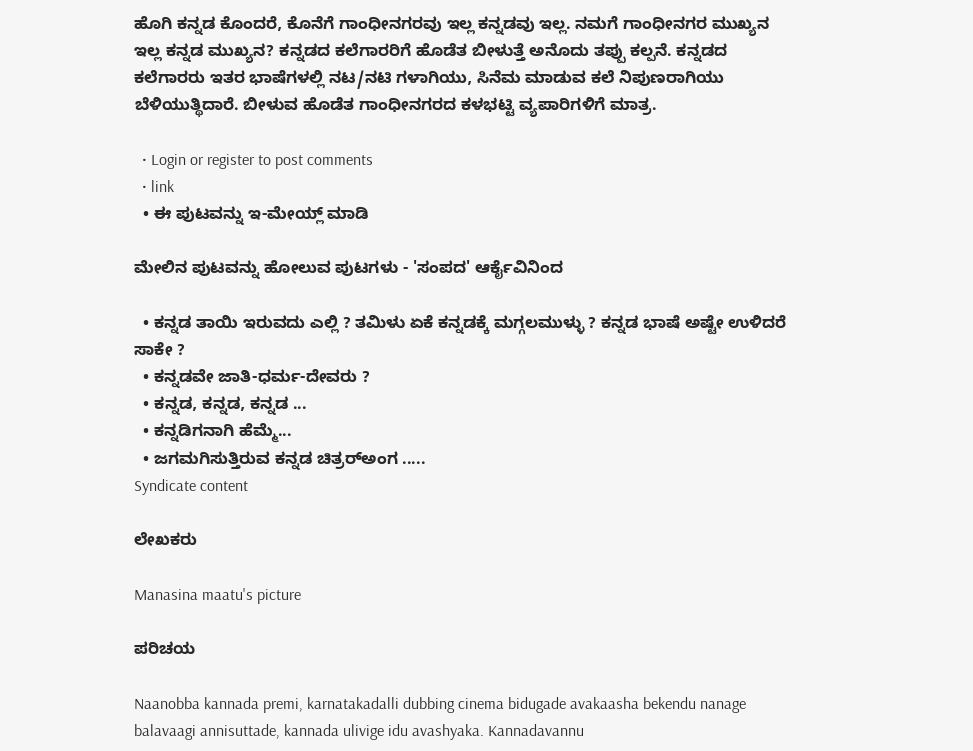ಹೊಗಿ ಕನ್ನಡ ಕೊಂದರೆ, ಕೊನೆಗೆ ಗಾಂಧೀನಗರವು ಇಲ್ಲ ಕನ್ನಡವು ಇಲ್ಲ. ನಮಗೆ ಗಾಂಧೀನಗರ ಮುಖ್ಯನ ಇಲ್ಲ ಕನ್ನಡ ಮುಖ್ಯನ? ಕನ್ನಡದ ಕಲೆಗಾರರಿಗೆ ಹೊಡೆತ ಬೀಳುತ್ತೆ ಅನೊದು ತಪ್ಪು ಕಲ್ಪನೆ. ಕನ್ನಡದ ಕಲೆಗಾರರು ಇತರ ಭಾಷೆಗಳಲ್ಲಿ ನಟ/ನಟಿ ಗಳಾಗಿಯು, ಸಿನೆಮ ಮಾಡುವ ಕಲೆ ನಿಪುಣರಾಗಿಯು ಬೆಳಿಯುತ್ಥಿದಾರೆ. ಬೀಳುವ ಹೊಡೆತ ಗಾಂಧೀನಗರದ ಕಳಭಟ್ಟಿ ವ್ಯಪಾರಿಗಳಿಗೆ ಮಾತ್ರ.

  • Login or register to post comments
  • link
  • ಈ ಪುಟವನ್ನು ಇ-ಮೇಯ್ಲ್ ಮಾಡಿ

ಮೇಲಿನ ಪುಟವನ್ನು ಹೋಲುವ ಪುಟಗಳು - 'ಸಂಪದ' ಆರ್ಕೈವಿನಿಂದ

  • ಕನ್ನಡ ತಾಯಿ ಇರುವದು ಎಲ್ಲಿ ? ತಮಿಳು ಏಕೆ ಕನ್ನಡಕ್ಕೆ ಮಗ್ಗಲಮುಳ್ಳು ? ಕನ್ನಡ ಭಾಷೆ ಅಷ್ಟೇ ಉಳಿದರೆ ಸಾಕೇ ?
  • ಕನ್ನಡವೇ ಜಾತಿ-ಧರ್ಮ-ದೇವರು ?
  • ಕನ್ನಡ, ಕನ್ನಡ, ಕನ್ನಡ ...
  • ಕನ್ನಡಿಗನಾಗಿ ಹೆಮ್ಮೆ...
  • ಜಗಮಗಿಸುತ್ತಿರುವ ಕನ್ನಡ ಚಿತ್ರರ್‍ಅಂಗ .....
Syndicate content

ಲೇಖಕರು

Manasina maatu's picture

ಪರಿಚಯ

Naanobba kannada premi, karnatakadalli dubbing cinema bidugade avakaasha bekendu nanage balavaagi annisuttade, kannada ulivige idu avashyaka. Kannadavannu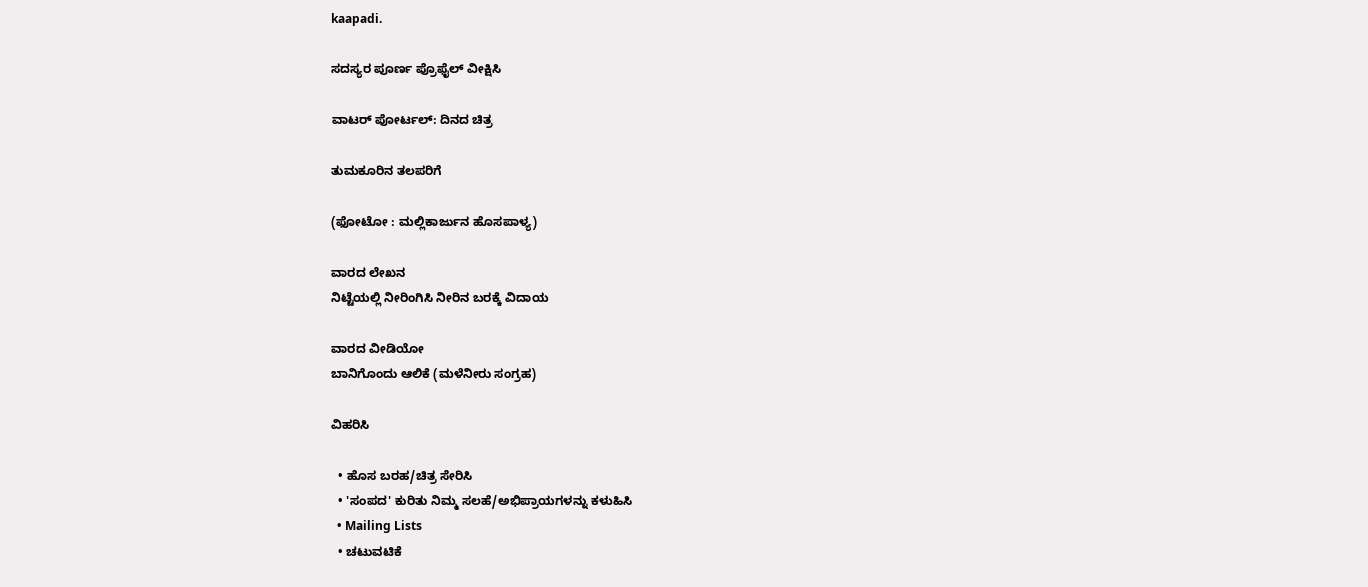kaapadi.

ಸದಸ್ಯರ ಪೂರ್ಣ ಪ್ರೊಫೈಲ್ ವೀಕ್ಷಿಸಿ

ವಾಟರ್ ಪೋರ್ಟಲ್: ದಿನದ ಚಿತ್ರ

ತುಮಕೂರಿನ ತಲಪರಿಗೆ

(ಫೋಟೋ : ಮಲ್ಲಿಕಾರ್ಜುನ ಹೊಸಪಾಳ್ಯ)

ವಾರದ ಲೇಖನ
ನಿಟ್ಟೆಯಲ್ಲಿ ನೀರಿಂಗಿಸಿ ನೀರಿನ ಬರಕ್ಕೆ ವಿದಾಯ

ವಾರದ ವೀಡಿಯೋ
ಬಾನಿಗೊಂದು ಆಲಿಕೆ (ಮಳೆನೀರು ಸಂಗ್ರಹ)

ವಿಹರಿಸಿ

  • ಹೊಸ ಬರಹ/ಚಿತ್ರ ಸೇರಿಸಿ
  • 'ಸಂಪದ' ಕುರಿತು ನಿಮ್ಮ ಸಲಹೆ/ಅಭಿಪ್ರಾಯಗಳನ್ನು ಕಳುಹಿಸಿ
  • Mailing Lists
  • ಚಟುವಟಿಕೆ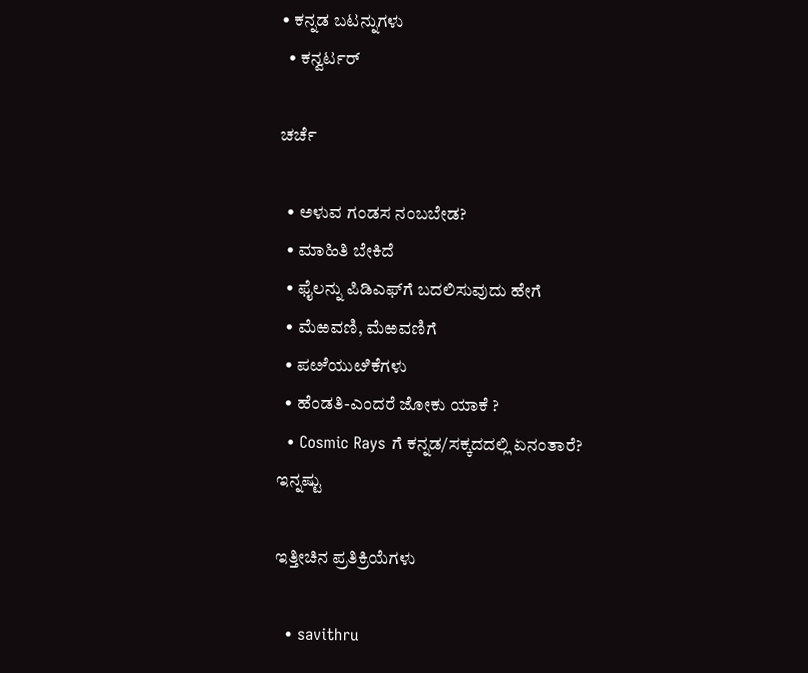• ಕನ್ನಡ ಬಟನ್ನುಗಳು
  • ಕನ್ವರ್ಟರ್

ಚರ್ಚೆ

  • ಅಳುವ ಗಂಡಸ ನಂಬಬೇಡ?
  • ಮಾಹಿತಿ ಬೇಕಿದೆ
  • ಫೈಲನ್ನು ಪಿಡಿಎಫ್‌ಗೆ ಬದಲಿಸುವುದು ಹೇಗೆ
  • ಮೆಱವಣಿ, ಮೆಱವಣಿಗೆ
  • ಪೞೆಯುೞಿಕೆಗಳು
  • ಹೆಂಡತಿ-ಎಂದರೆ ಜೋಕು ಯಾಕೆ ?
  • Cosmic Rays ಗೆ ಕನ್ನಡ/ಸಕ್ಕದದಲ್ಲಿ ಏನಂತಾರೆ?
ಇನ್ನಷ್ಟು

ಇತ್ತೀಚಿನ ಪ್ರತಿಕ್ರಿಯೆಗಳು

  • savithru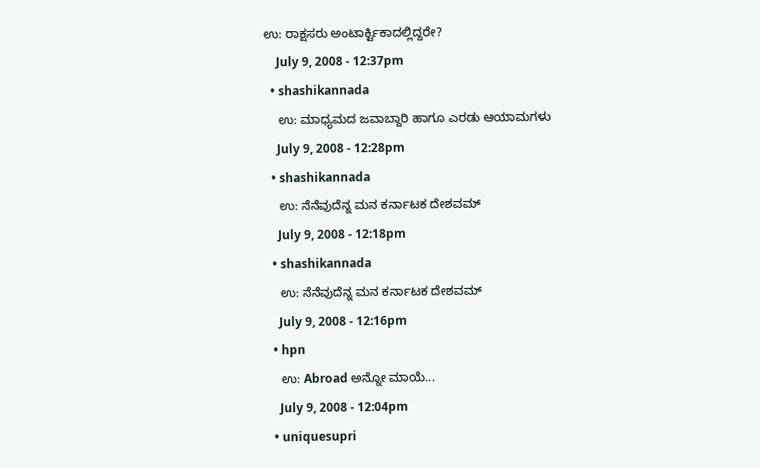ಉ: ರಾಕ್ಷಸರು ಅಂಟಾರ್ಕ್ಟಿಕಾದಲ್ಲಿದ್ದರೇ?
    July 9, 2008 - 12:37pm
  • shashikannada
    ಉ: ಮಾಧ್ಯಮದ ಜವಾಬ್ದಾರಿ ಹಾಗೂ ಎರಡು ಆಯಾಮಗಳು
    July 9, 2008 - 12:28pm
  • shashikannada
    ಉ: ನೆನೆವುದೆನ್ನ ಮನ ಕರ್ನಾಟಕ ದೇಶವಮ್
    July 9, 2008 - 12:18pm
  • shashikannada
    ಉ: ನೆನೆವುದೆನ್ನ ಮನ ಕರ್ನಾಟಕ ದೇಶವಮ್
    July 9, 2008 - 12:16pm
  • hpn
    ಉ: Abroad ಅನ್ನೋ ಮಾಯೆ...
    July 9, 2008 - 12:04pm
  • uniquesupri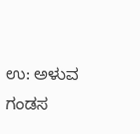ಉ: ಅಳುವ ಗಂಡಸ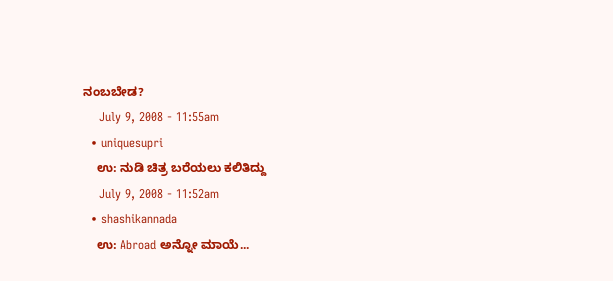ನಂಬಬೇಡ?
    July 9, 2008 - 11:55am
  • uniquesupri
    ಉ: ನುಡಿ ಚಿತ್ರ ಬರೆಯಲು ಕಲಿತಿದ್ದು
    July 9, 2008 - 11:52am
  • shashikannada
    ಉ: Abroad ಅನ್ನೋ ಮಾಯೆ...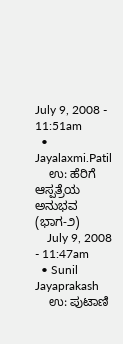July 9, 2008 - 11:51am
  • Jayalaxmi.Patil
    ಉ: ಹೆರಿಗೆ ಆಸ್ಪತ್ರೆಯ ಅನುಭವ (ಭಾಗ-೨)
    July 9, 2008 - 11:47am
  • Sunil Jayaprakash
    ಉ: ಪುಟಾಣಿ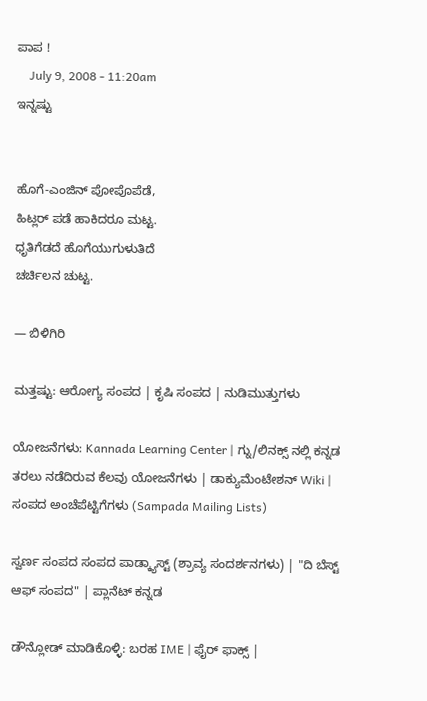ಪಾಪ !
    July 9, 2008 - 11:20am
ಇನ್ನಷ್ಟು


ಹೊಗೆ-ಎಂಜಿನ್ ಪೋಪೊಪೆಡೆ,
ಹಿಟ್ಲರ್ ಪಡೆ ಹಾಕಿದರೂ ಮಟ್ಟ.
ಧೃತಿಗೆಡದೆ ಹೊಗೆಯುಗುಳುತಿದೆ
ಚರ್ಚಿಲನ ಚುಟ್ಟ.

— ಬಿಳಿಗಿರಿ

ಮತ್ತಷ್ಟು: ಆರೋಗ್ಯ ಸಂಪದ | ಕೃಷಿ ಸಂಪದ | ನುಡಿಮುತ್ತುಗಳು

ಯೋಜನೆಗಳು: Kannada Learning Center | ಗ್ನು/ಲಿನಕ್ಸ್ ನಲ್ಲಿ ಕನ್ನಡ ತರಲು ನಡೆದಿರುವ ಕೆಲವು ಯೋಜನೆಗಳು | ಡಾಕ್ಯುಮೆಂಟೇಶನ್ Wiki | ಸಂಪದ ಅಂಚೆಪೆಟ್ಟಿಗೆಗಳು (Sampada Mailing Lists)

ಸ್ವರ್ಣ ಸಂಪದ ಸಂಪದ ಪಾಡ್ಕ್ಯಾಸ್ಟ್ (ಶ್ರಾವ್ಯ ಸಂದರ್ಶನಗಳು) | "ದಿ ಬೆಸ್ಟ್ ಆಫ್ ಸಂಪದ" | ಪ್ಲಾನೆಟ್ ಕನ್ನಡ

ಡೌನ್ಲೋಡ್ ಮಾಡಿಕೊಳ್ಳಿ: ಬರಹ IME | ಫೈರ್ ಫಾಕ್ಸ್ |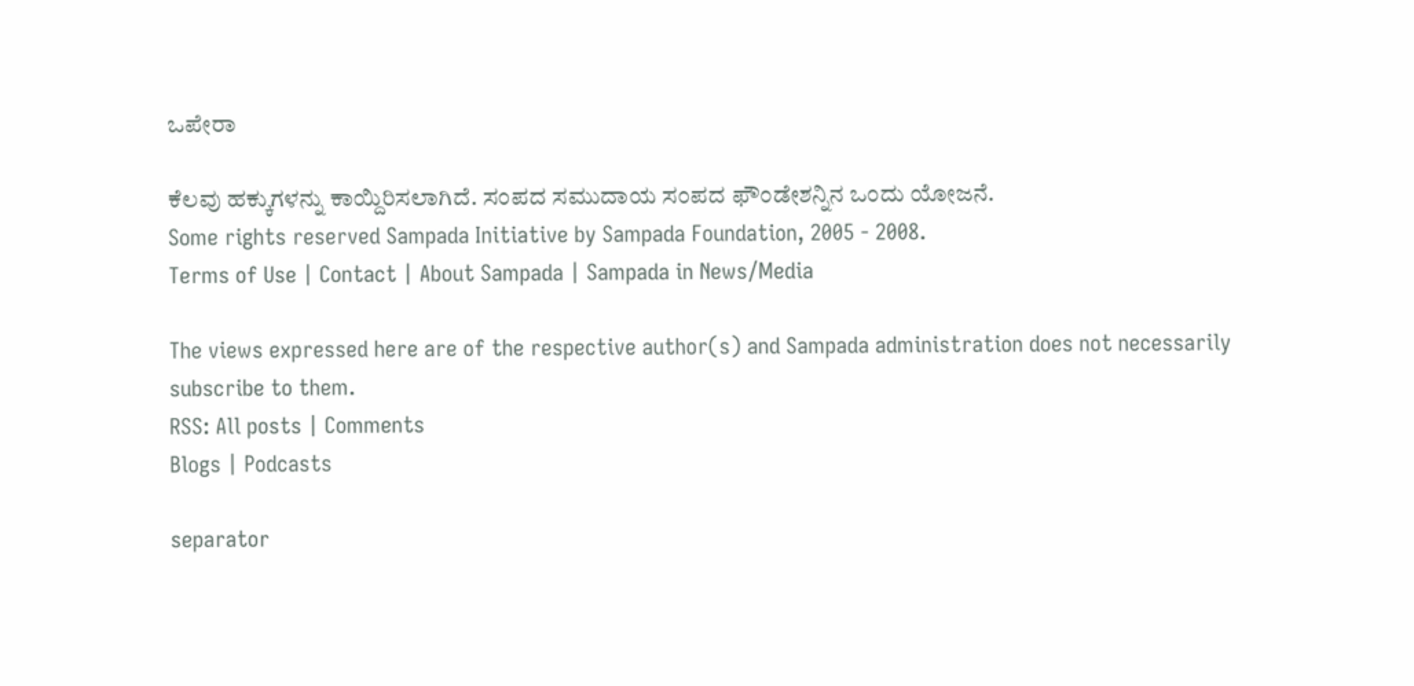ಒಪೇರಾ

ಕೆಲವು ಹಕ್ಕುಗಳನ್ನು ಕಾಯ್ದಿರಿಸಲಾಗಿದೆ. ಸಂಪದ ಸಮುದಾಯ ಸಂಪದ ಫೌಂಡೇಶನ್ನಿನ ಒಂದು ಯೋಜನೆ.
Some rights reserved Sampada Initiative by Sampada Foundation, 2005 - 2008.
Terms of Use | Contact | About Sampada | Sampada in News/Media

The views expressed here are of the respective author(s) and Sampada administration does not necessarily subscribe to them.
RSS: All posts | Comments
Blogs | Podcasts

separator